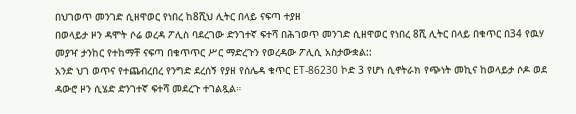በህገወጥ መንገድ ሲዘዋወር የነበረ ከ8ሺህ ሊትር በላይ ናፍጣ ተያዘ
በወላይታ ዞን ዳሞት ሶሬ ወረዳ ፖሊስ ባደረገው ድንገተኛ ፍተሻ በሕገወጥ መንገድ ሲዘዋወር የነበረ 8ሺ ሊትር በላይ በቁጥር በ34 የዉሃ መያዣ ታንከር የተከማቸ ናፍጣ በቁጥጥር ሥር ማድረጉን የወረዳው ፖሊሲ አስታውቋል::
አንድ ህገ ወጥና የተጨብረበረ የንግድ ደረሰኝ የያዘ የሰሌዳ ቁጥር ET-86230 ኮድ 3 የሆነ ሲኖትራክ የጭነት መኪና ከወላይታ ሶዶ ወደ ዳውሮ ዞን ሲሄድ ድንገተኛ ፍተሻ መደረጉ ተገልጿል።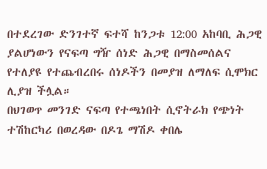በተደረገው ድንገተኛ ፍተሻ ከንጋቱ 12:00 አከባቢ ሕጋዊ ያልሆነውን የናፍጣ ግዥ ሰነድ ሕጋዊ በማስመሰልና የተለያዩ የተጨብረበሩ ሰነዶችን በመያዝ ለማለፍ ሲሞክር ሊያዝ ችሏል።
በህገወጥ መንገድ ናፍጣ የተጫነበት ሲኖትራክ የጭነት ተሽከርካሪ በወረዳው በዶጌ ማሽዶ ቀበሌ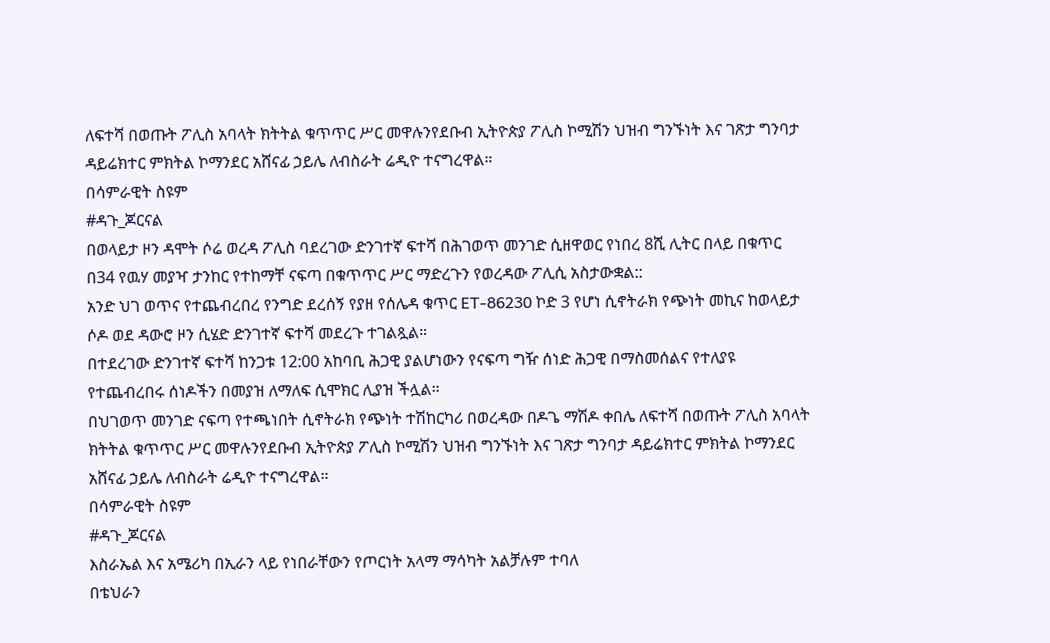ለፍተሻ በወጡት ፖሊስ አባላት ክትትል ቁጥጥር ሥር መዋሉንየደቡብ ኢትዮጵያ ፖሊስ ኮሚሽን ህዝብ ግንኙነት እና ገጽታ ግንባታ ዳይሬክተር ምክትል ኮማንደር አሸናፊ ኃይሌ ለብስራት ሬዲዮ ተናግረዋል።
በሳምራዊት ስዩም
#ዳጉ_ጆርናል
በወላይታ ዞን ዳሞት ሶሬ ወረዳ ፖሊስ ባደረገው ድንገተኛ ፍተሻ በሕገወጥ መንገድ ሲዘዋወር የነበረ 8ሺ ሊትር በላይ በቁጥር በ34 የዉሃ መያዣ ታንከር የተከማቸ ናፍጣ በቁጥጥር ሥር ማድረጉን የወረዳው ፖሊሲ አስታውቋል::
አንድ ህገ ወጥና የተጨብረበረ የንግድ ደረሰኝ የያዘ የሰሌዳ ቁጥር ET-86230 ኮድ 3 የሆነ ሲኖትራክ የጭነት መኪና ከወላይታ ሶዶ ወደ ዳውሮ ዞን ሲሄድ ድንገተኛ ፍተሻ መደረጉ ተገልጿል።
በተደረገው ድንገተኛ ፍተሻ ከንጋቱ 12:00 አከባቢ ሕጋዊ ያልሆነውን የናፍጣ ግዥ ሰነድ ሕጋዊ በማስመሰልና የተለያዩ የተጨብረበሩ ሰነዶችን በመያዝ ለማለፍ ሲሞክር ሊያዝ ችሏል።
በህገወጥ መንገድ ናፍጣ የተጫነበት ሲኖትራክ የጭነት ተሽከርካሪ በወረዳው በዶጌ ማሽዶ ቀበሌ ለፍተሻ በወጡት ፖሊስ አባላት ክትትል ቁጥጥር ሥር መዋሉንየደቡብ ኢትዮጵያ ፖሊስ ኮሚሽን ህዝብ ግንኙነት እና ገጽታ ግንባታ ዳይሬክተር ምክትል ኮማንደር አሸናፊ ኃይሌ ለብስራት ሬዲዮ ተናግረዋል።
በሳምራዊት ስዩም
#ዳጉ_ጆርናል
እስራኤል እና አሜሪካ በኢራን ላይ የነበራቸውን የጦርነት አላማ ማሳካት አልቻሉም ተባለ
በቴህራን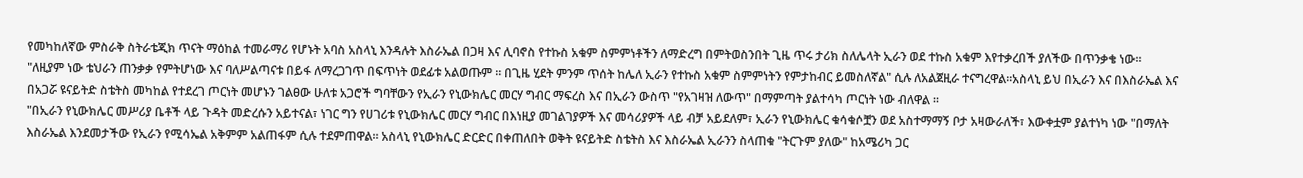የመካከለኛው ምስራቅ ስትራቴጂክ ጥናት ማዕከል ተመራማሪ የሆኑት አባስ አስላኒ እንዳሉት እስራኤል በጋዛ እና ሊባኖስ የተኩስ አቁም ስምምነቶችን ለማድረግ በምትወስንበት ጊዜ ጥሩ ታሪክ ስለሌላት ኢራን ወደ ተኩስ አቁም እየተቃረበች ያለችው በጥንቃቄ ነው።
"ለዚያም ነው ቴህራን ጠንቃቃ የምትሆነው እና ባለሥልጣናቱ በይፋ ለማረጋገጥ በፍጥነት ወደፊቱ አልወጡም ። በጊዜ ሂደት ምንም ጥሰት ከሌለ ኢራን የተኩስ አቁም ስምምነትን የምታከብር ይመስለኛል" ሲሉ ለአልጀዚራ ተናግረዋል።አስላኒ ይህ በኢራን እና በእስራኤል እና በአጋሯ ዩናይትድ ስቴትስ መካከል የተደረገ ጦርነት መሆኑን ገልፀው ሁለቱ አጋሮች ግባቸውን የኢራን የኒውክሌር መርሃ ግብር ማፍረስ እና በኢራን ውስጥ "የአገዛዝ ለውጥ" በማምጣት ያልተሳካ ጦርነት ነው ብለዋል ።
"በኢራን የኒውክሌር መሥሪያ ቤቶች ላይ ጉዳት መድረሱን አይተናል፣ ነገር ግን የሀገሪቱ የኒውክሌር መርሃ ግብር በእነዚያ መገልገያዎች እና መሳሪያዎች ላይ ብቻ አይደለም፣ ኢራን የኒውክሌር ቁሳቁሶቿን ወደ አስተማማኝ ቦታ አዛውራለች፣ እውቀቷም ያልተነካ ነው "በማለት እስራኤል እንደመታችው የኢራን የሚሳኤል አቅምም አልጠፋም ሲሉ ተደምጠዋል። አስላኒ የኒውክሌር ድርድር በቀጠለበት ወቅት ዩናይትድ ስቴትስ እና እስራኤል ኢራንን ስላጠቁ "ትርጉም ያለው" ከአሜሪካ ጋር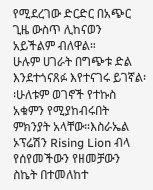የሚደረገው ድርድር በአጭር ጊዜ ውስጥ ሊከናወን አይችልም ብለዋል።
ሁሉም ሀገራት በግጭቱ ድል እንደተጎናጸፉ እየተናገሩ ይገኛል፡፡ሁለቱም ወገኖች የተኩስ አቁምን የሚያከብሩበት ምክንያት አላቸው።እስራኤል ኦፕሬሽን Rising Lion ብላ የሰየመችውን የዘመቻውን ስኬት በተመለከተ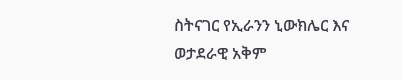ስትናገር የኢራንን ኒውክሌር እና ወታደራዊ አቅም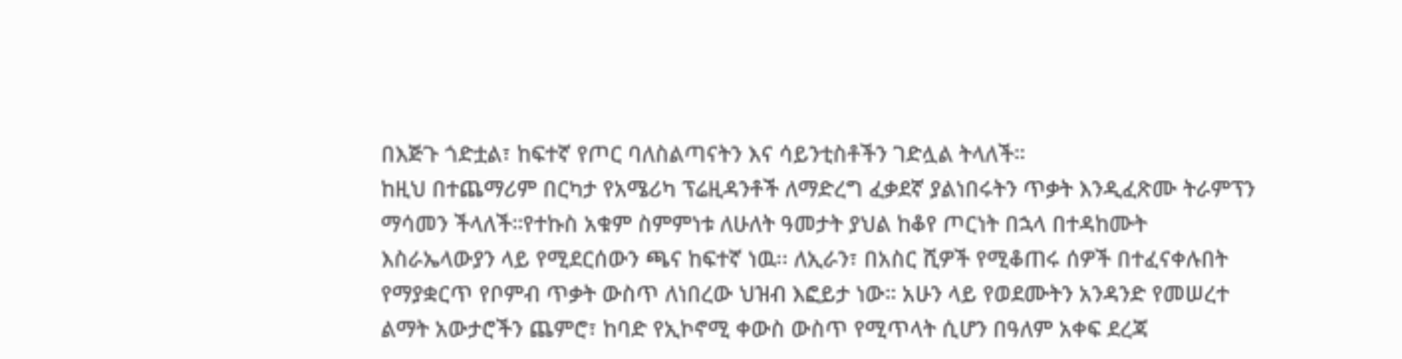በእጅጉ ጎድቷል፣ ከፍተኛ የጦር ባለስልጣናትን እና ሳይንቲስቶችን ገድሏል ትላለች።
ከዚህ በተጨማሪም በርካታ የአሜሪካ ፕሬዚዳንቶች ለማድረግ ፈቃደኛ ያልነበሩትን ጥቃት እንዲፈጽሙ ትራምፕን ማሳመን ችላለች።የተኩስ አቁም ስምምነቱ ለሁለት ዓመታት ያህል ከቆየ ጦርነት በኋላ በተዳከሙት እስራኤላውያን ላይ የሚደርሰውን ጫና ከፍተኛ ነዉ፡፡ ለኢራን፣ በአስር ሺዎች የሚቆጠሩ ሰዎች በተፈናቀሉበት የማያቋርጥ የቦምብ ጥቃት ውስጥ ለነበረው ህዝብ እፎይታ ነው። አሁን ላይ የወደሙትን አንዳንድ የመሠረተ ልማት አውታሮችን ጨምሮ፣ ከባድ የኢኮኖሚ ቀውስ ውስጥ የሚጥላት ሲሆን በዓለም አቀፍ ደረጃ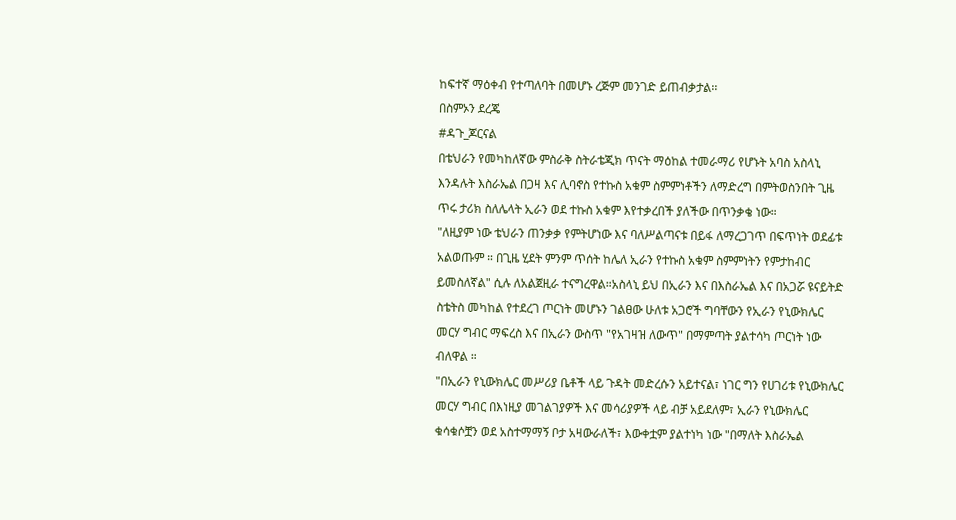ከፍተኛ ማዕቀብ የተጣለባት በመሆኑ ረጅም መንገድ ይጠብቃታል፡፡
በስምኦን ደረጄ
#ዳጉ_ጆርናል
በቴህራን የመካከለኛው ምስራቅ ስትራቴጂክ ጥናት ማዕከል ተመራማሪ የሆኑት አባስ አስላኒ እንዳሉት እስራኤል በጋዛ እና ሊባኖስ የተኩስ አቁም ስምምነቶችን ለማድረግ በምትወስንበት ጊዜ ጥሩ ታሪክ ስለሌላት ኢራን ወደ ተኩስ አቁም እየተቃረበች ያለችው በጥንቃቄ ነው።
"ለዚያም ነው ቴህራን ጠንቃቃ የምትሆነው እና ባለሥልጣናቱ በይፋ ለማረጋገጥ በፍጥነት ወደፊቱ አልወጡም ። በጊዜ ሂደት ምንም ጥሰት ከሌለ ኢራን የተኩስ አቁም ስምምነትን የምታከብር ይመስለኛል" ሲሉ ለአልጀዚራ ተናግረዋል።አስላኒ ይህ በኢራን እና በእስራኤል እና በአጋሯ ዩናይትድ ስቴትስ መካከል የተደረገ ጦርነት መሆኑን ገልፀው ሁለቱ አጋሮች ግባቸውን የኢራን የኒውክሌር መርሃ ግብር ማፍረስ እና በኢራን ውስጥ "የአገዛዝ ለውጥ" በማምጣት ያልተሳካ ጦርነት ነው ብለዋል ።
"በኢራን የኒውክሌር መሥሪያ ቤቶች ላይ ጉዳት መድረሱን አይተናል፣ ነገር ግን የሀገሪቱ የኒውክሌር መርሃ ግብር በእነዚያ መገልገያዎች እና መሳሪያዎች ላይ ብቻ አይደለም፣ ኢራን የኒውክሌር ቁሳቁሶቿን ወደ አስተማማኝ ቦታ አዛውራለች፣ እውቀቷም ያልተነካ ነው "በማለት እስራኤል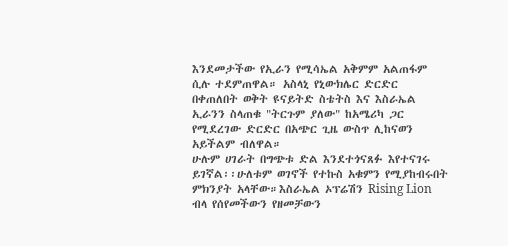እንደመታችው የኢራን የሚሳኤል አቅምም አልጠፋም ሲሉ ተደምጠዋል። አስላኒ የኒውክሌር ድርድር በቀጠለበት ወቅት ዩናይትድ ስቴትስ እና እስራኤል ኢራንን ስላጠቁ "ትርጉም ያለው" ከአሜሪካ ጋር የሚደረገው ድርድር በአጭር ጊዜ ውስጥ ሊከናወን አይችልም ብለዋል።
ሁሉም ሀገራት በግጭቱ ድል እንደተጎናጸፉ እየተናገሩ ይገኛል፡፡ሁለቱም ወገኖች የተኩስ አቁምን የሚያከብሩበት ምክንያት አላቸው።እስራኤል ኦፕሬሽን Rising Lion ብላ የሰየመችውን የዘመቻውን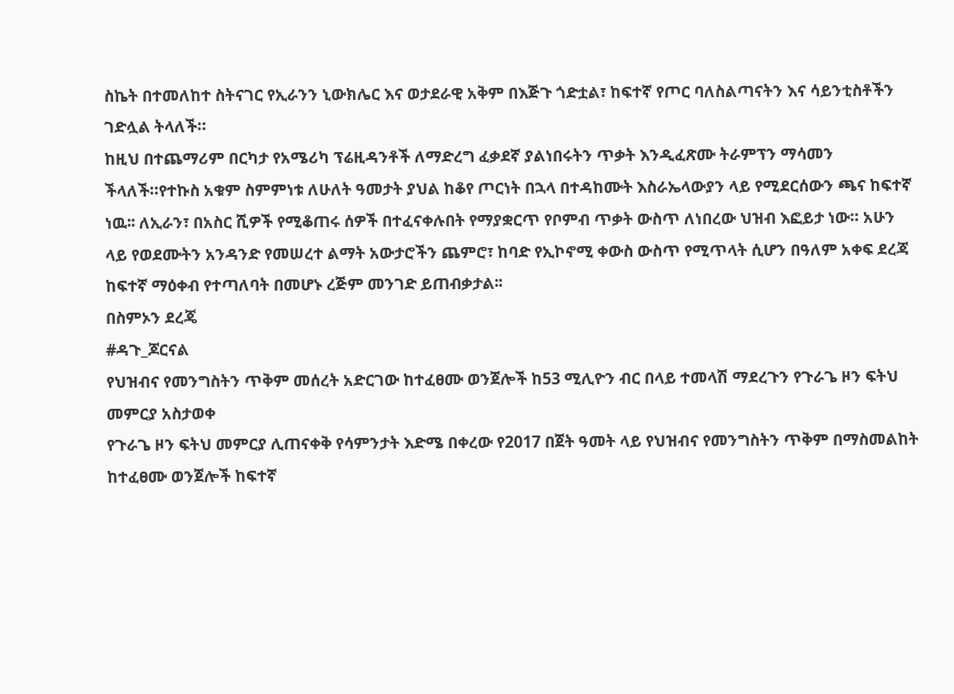ስኬት በተመለከተ ስትናገር የኢራንን ኒውክሌር እና ወታደራዊ አቅም በእጅጉ ጎድቷል፣ ከፍተኛ የጦር ባለስልጣናትን እና ሳይንቲስቶችን ገድሏል ትላለች።
ከዚህ በተጨማሪም በርካታ የአሜሪካ ፕሬዚዳንቶች ለማድረግ ፈቃደኛ ያልነበሩትን ጥቃት እንዲፈጽሙ ትራምፕን ማሳመን ችላለች።የተኩስ አቁም ስምምነቱ ለሁለት ዓመታት ያህል ከቆየ ጦርነት በኋላ በተዳከሙት እስራኤላውያን ላይ የሚደርሰውን ጫና ከፍተኛ ነዉ፡፡ ለኢራን፣ በአስር ሺዎች የሚቆጠሩ ሰዎች በተፈናቀሉበት የማያቋርጥ የቦምብ ጥቃት ውስጥ ለነበረው ህዝብ እፎይታ ነው። አሁን ላይ የወደሙትን አንዳንድ የመሠረተ ልማት አውታሮችን ጨምሮ፣ ከባድ የኢኮኖሚ ቀውስ ውስጥ የሚጥላት ሲሆን በዓለም አቀፍ ደረጃ ከፍተኛ ማዕቀብ የተጣለባት በመሆኑ ረጅም መንገድ ይጠብቃታል፡፡
በስምኦን ደረጄ
#ዳጉ_ጆርናል
የህዝብና የመንግስትን ጥቅም መሰረት አድርገው ከተፈፀሙ ወንጀሎች ከ53 ሚሊዮን ብር በላይ ተመላሽ ማደረጉን የጉራጌ ዞን ፍትህ መምርያ አስታወቀ
የጉራጌ ዞን ፍትህ መምርያ ሊጠናቀቅ የሳምንታት እድሜ በቀረው የ2017 በጀት ዓመት ላይ የህዝብና የመንግስትን ጥቅም በማስመልከት ከተፈፀሙ ወንጀሎች ከፍተኛ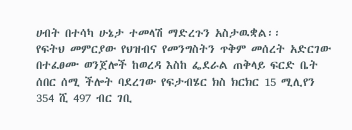ሀብት በተሳካ ሁኔታ ተመላሽ ማድረጉን አስታዉቋል፡፡
የፍትህ መምርያው የህዝብና የመንግስትን ጥቅም መሰረት አድርገው በተፈፀሙ ወንጀሎች ከወረዳ እስከ ፌደራል ጠቅላይ ፍርድ ቤት ሰበር ሰሚ ችሎት ባደረገው የፍታብሄር ክስ ክርክር 15 ሚሊየን 354 ሺ 497 ብር ገቢ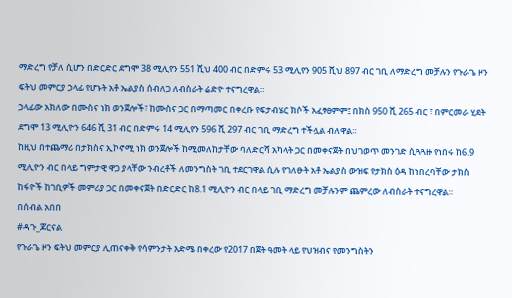ማድረግ የቻለ ሲሆን በድርድር ደግሞ 38 ሚሊየን 551 ሺህ 400 ብር በድምሩ 53 ሚሊየን 905 ሺህ 897 ብር ገቢ ለማድረግ መቻሉን የጉራጌ ዞን ፍትህ መምርያ ኃላፊ የሆኑት አቶ ኤልያስ ሰብለጋ ለብስራት ሬድዮ ተናግረዋል።
ኃላፊው አክለው በሙስና ነክ ወንጀሎች፣ ከሙስና ጋር በማጣመር በቀረቡ የፍታብሄር ክሶች አፈፃፀምም፤ በክስ 950 ሺ 265 ብር ፣ በምርመራ ሂደት ደግሞ 13 ሚሊዮን 646 ሺ 31 ብር በድምሩ 14 ሚሊየን 596 ሺ 297 ብር ገቢ ማድረግ ተችሏል ብለዋል።
ከዚህ በተጨማሪ በታክስና ኢኮኖሚ ነክ ወንጀሎች ከሚመለከታቸው ባለድርሻ አካላት ጋር በመቀናጀት በህገወጥ መንገድ ሲጓጓዙ የነበሩ ከ6.9 ሚሊዮን ብር በላይ ግምታዊ ዋጋ ያላቸው ንብረቶች ለመንግስት ገቢ ተደርገዋል ሲሉ የገለፁት አቶ ኤልያስ ውዝፍ የታክስ ዕዳ ከነበረባቸው ታክስ ከፋዮች ከገቢዎች መምሪያ ጋር በመቀናጀት በድርድር ከ8.1 ሚሊዮን ብር በላይ ገቢ ማድረግ መቻሉንም ጨምረው ለብስራት ተናግረዋል።
በሰብል አበበ
#ዳጉ_ጆርናል
የጉራጌ ዞን ፍትህ መምርያ ሊጠናቀቅ የሳምንታት እድሜ በቀረው የ2017 በጀት ዓመት ላይ የህዝብና የመንግስትን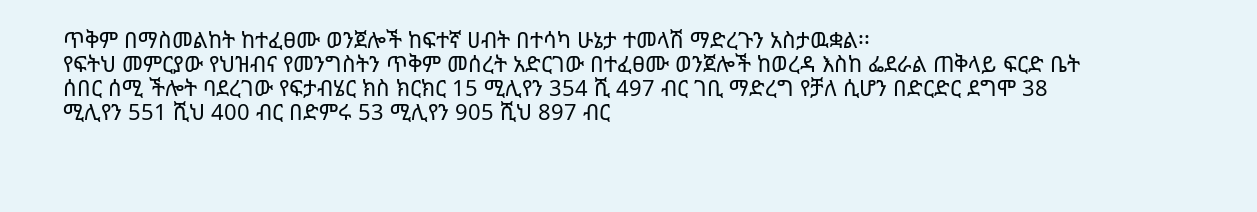ጥቅም በማስመልከት ከተፈፀሙ ወንጀሎች ከፍተኛ ሀብት በተሳካ ሁኔታ ተመላሽ ማድረጉን አስታዉቋል፡፡
የፍትህ መምርያው የህዝብና የመንግስትን ጥቅም መሰረት አድርገው በተፈፀሙ ወንጀሎች ከወረዳ እስከ ፌደራል ጠቅላይ ፍርድ ቤት ሰበር ሰሚ ችሎት ባደረገው የፍታብሄር ክስ ክርክር 15 ሚሊየን 354 ሺ 497 ብር ገቢ ማድረግ የቻለ ሲሆን በድርድር ደግሞ 38 ሚሊየን 551 ሺህ 400 ብር በድምሩ 53 ሚሊየን 905 ሺህ 897 ብር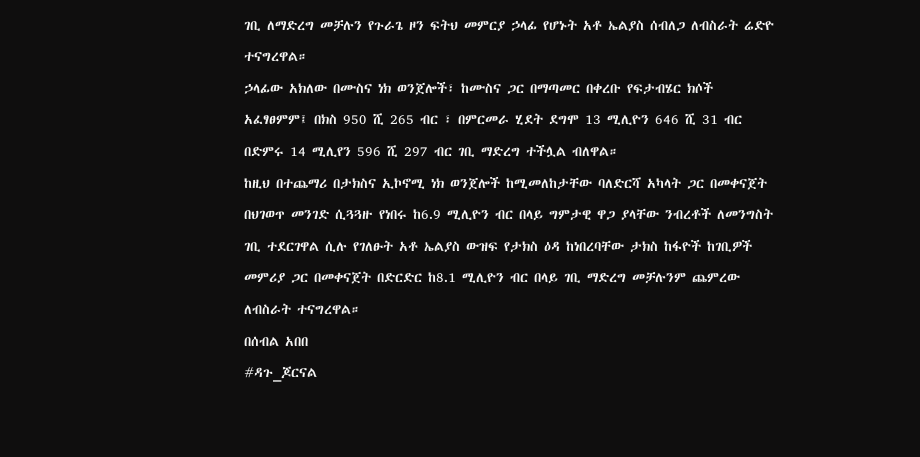ገቢ ለማድረግ መቻሉን የጉራጌ ዞን ፍትህ መምርያ ኃላፊ የሆኑት አቶ ኤልያስ ሰብለጋ ለብስራት ሬድዮ ተናግረዋል።
ኃላፊው አክለው በሙስና ነክ ወንጀሎች፣ ከሙስና ጋር በማጣመር በቀረቡ የፍታብሄር ክሶች አፈፃፀምም፤ በክስ 950 ሺ 265 ብር ፣ በምርመራ ሂደት ደግሞ 13 ሚሊዮን 646 ሺ 31 ብር በድምሩ 14 ሚሊየን 596 ሺ 297 ብር ገቢ ማድረግ ተችሏል ብለዋል።
ከዚህ በተጨማሪ በታክስና ኢኮኖሚ ነክ ወንጀሎች ከሚመለከታቸው ባለድርሻ አካላት ጋር በመቀናጀት በህገወጥ መንገድ ሲጓጓዙ የነበሩ ከ6.9 ሚሊዮን ብር በላይ ግምታዊ ዋጋ ያላቸው ንብረቶች ለመንግስት ገቢ ተደርገዋል ሲሉ የገለፁት አቶ ኤልያስ ውዝፍ የታክስ ዕዳ ከነበረባቸው ታክስ ከፋዮች ከገቢዎች መምሪያ ጋር በመቀናጀት በድርድር ከ8.1 ሚሊዮን ብር በላይ ገቢ ማድረግ መቻሉንም ጨምረው ለብስራት ተናግረዋል።
በሰብል አበበ
#ዳጉ_ጆርናል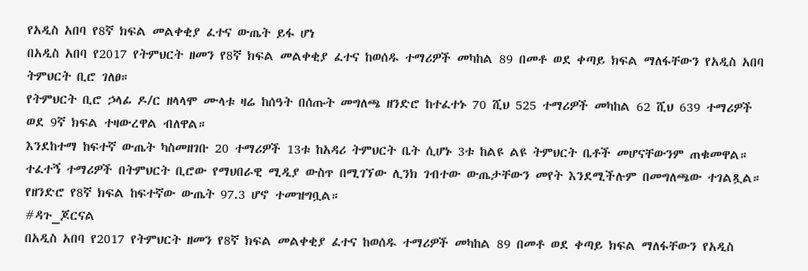የአዲስ አበባ የ8ኛ ክፍል መልቀቂያ ፈተና ውጤት ይፋ ሆነ
በአዲስ አበባ የ2017 የትምህርት ዘመን የ8ኛ ክፍል መልቀቂያ ፈተና ከወሰዱ ተማሪዎች መካከል 89 በመቶ ወደ ቀጣይ ክፍል ማለፋቸውን የአዲስ አበባ ትምህርት ቢሮ ገለፀ።
የትምህርት ቢሮ ኃላፊ ዶ/ር ዘላላሞ ሙላቱ ዛሬ ከሰዓት በሰጡት መግለጫ ዘንድሮ ከተፈተኑ 70 ሺህ 525 ተማሪዎች መካከል 62 ሺህ 639 ተማሪዎች ወደ 9ኛ ክፍል ተዛውረዋል ብለዋል።
እንደከተማ ከፍተኛ ውጤት ካስመዘገቡ 20 ተማሪዎች 13ቱ ከአዳሪ ትምህርት ቤት ሲሆኑ 3ቱ ከልዩ ልዩ ትምህርት ቤቶች መሆናቸውንም ጠቁመዋል።
ተፈተኝ ተማሪዎች በትምህርት ቢሮው የማህበራዊ ሚዲያ ውስጥ በሚገኘው ሊንክ ገብተው ውጤታቸውን መየት እንደሚችሉም በመግለጫው ተገልጿል።
የዘንድሮ የ8ኛ ክፍል ከፍተኛው ውጤት 97.3 ሆኖ ተመዝግቧል።
#ዳጉ_ጆርናል
በአዲስ አበባ የ2017 የትምህርት ዘመን የ8ኛ ክፍል መልቀቂያ ፈተና ከወሰዱ ተማሪዎች መካከል 89 በመቶ ወደ ቀጣይ ክፍል ማለፋቸውን የአዲስ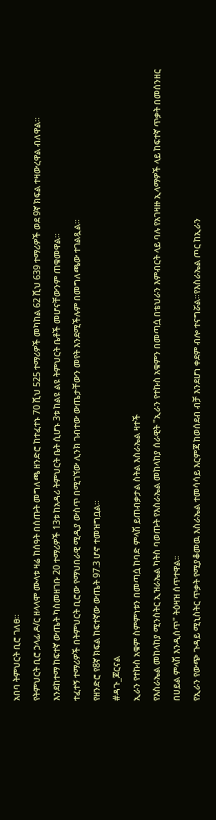አበባ ትምህርት ቢሮ ገለፀ።
የትምህርት ቢሮ ኃላፊ ዶ/ር ዘላላሞ ሙላቱ ዛሬ ከሰዓት በሰጡት መግለጫ ዘንድሮ ከተፈተኑ 70 ሺህ 525 ተማሪዎች መካከል 62 ሺህ 639 ተማሪዎች ወደ 9ኛ ክፍል ተዛውረዋል ብለዋል።
እንደከተማ ከፍተኛ ውጤት ካስመዘገቡ 20 ተማሪዎች 13ቱ ከአዳሪ ትምህርት ቤት ሲሆኑ 3ቱ ከልዩ ልዩ ትምህርት ቤቶች መሆናቸውንም ጠቁመዋል።
ተፈተኝ ተማሪዎች በትምህርት ቢሮው የማህበራዊ ሚዲያ ውስጥ በሚገኘው ሊንክ ገብተው ውጤታቸውን መየት እንደሚችሉም በመግለጫው ተገልጿል።
የዘንድሮ የ8ኛ ክፍል ከፍተኛው ውጤት 97.3 ሆኖ ተመዝግቧል።
#ዳጉ_ጆርናል
ኢራን የተኩስ አቁም ስምምነቱን በመጣሷ ከባድ ምላሽ ይጠብቃታል ስትል እስራኤል ዛተች
የእስራኤል መከላከያ ሚንስትር ኢዝራኤል ካትስ ባወጡት የእስራኤል መከላከያ ሰራዊት "ኢራን የተኩስ አቁምን በመጣሷ በቴህራን እምብርት ላይ ባሉ የአገዛዙ ኢላማዎች ላይ ከፍተኛ ጥቃት በመሰንዘር በሀይል ምላሽ እንዲሰጥ" ትዕዛዝ ሰጥተዋል፡፡
የኢራን የውጭ ጉዳይ ሚኒስትር ጥቃት የሚያቆመዉ እስራኤል ተመሳሳይ እርምጃ ከወሰደብ ብቻ እንደሆነ ቀደም ብሎ ተናግሯል።የእስራኤል ጦር ከኢራን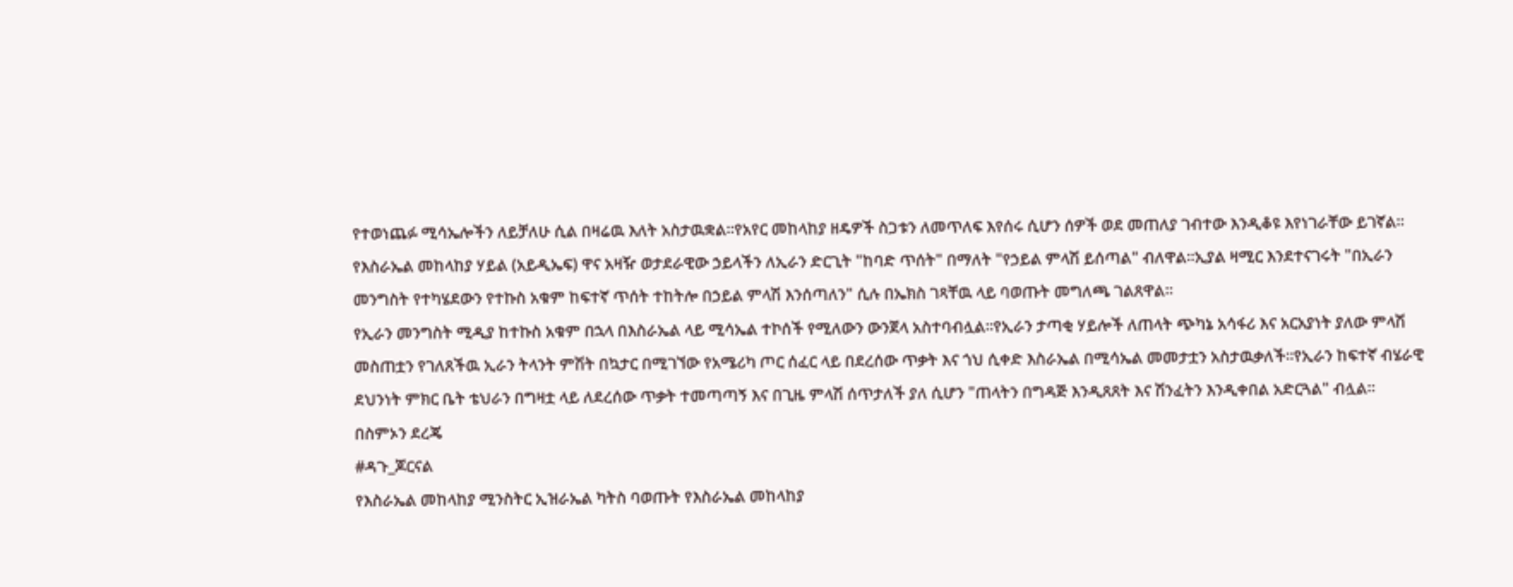የተወነጨፉ ሚሳኤሎችን ለይቻለሁ ሲል በዛሬዉ እለት አስታዉቋል፡፡የአየር መከላከያ ዘዴዎች ስጋቱን ለመጥለፍ እየሰሩ ሲሆን ሰዎች ወደ መጠለያ ገብተው እንዲቆዩ እየነገራቸው ይገኛል፡፡
የእስራኤል መከላከያ ሃይል (አይዲኤፍ) ዋና አዛዥ ወታደራዊው ኃይላችን ለኢራን ድርጊት "ከባድ ጥሰት" በማለት "የኃይል ምላሽ ይሰጣል" ብለዋል፡፡ኢያል ዛሚር እንደተናገሩት "በኢራን መንግስት የተካሄደውን የተኩስ አቁም ከፍተኛ ጥሰት ተከትሎ በኃይል ምላሽ እንሰጣለን" ሲሉ በኤክስ ገጻቸዉ ላይ ባወጡት መግለጫ ገልጸዋል፡፡
የኢራን መንግስት ሚዲያ ከተኩስ አቁም በኋላ በእስራኤል ላይ ሚሳኤል ተኮሰች የሚለውን ውንጀላ አስተባብሏል።የኢራን ታጣቂ ሃይሎች ለጠላት ጭካኔ አሳፋሪ እና አርአያነት ያለው ምላሽ መስጠቷን የገለጸችዉ ኢራን ትላንት ምሽት በኳታር በሚገኘው የአሜሪካ ጦር ሰፈር ላይ በደረሰው ጥቃት እና ጎህ ሲቀድ እስራኤል በሚሳኤል መመታቷን አስታዉቃለች፡፡የኢራን ከፍተኛ ብሄራዊ ደህንነት ምክር ቤት ቴህራን በግዛቷ ላይ ለደረሰው ጥቃት ተመጣጣኝ እና በጊዜ ምላሽ ሰጥታለች ያለ ሲሆን "ጠላትን በግዳጅ እንዲጸጸት እና ሽንፈትን እንዲቀበል አድርጓል" ብሏል።
በስምኦን ደረጄ
#ዳጉ_ጆርናል
የእስራኤል መከላከያ ሚንስትር ኢዝራኤል ካትስ ባወጡት የእስራኤል መከላከያ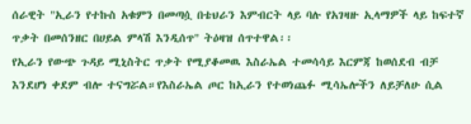ሰራዊት "ኢራን የተኩስ አቁምን በመጣሷ በቴህራን እምብርት ላይ ባሉ የአገዛዙ ኢላማዎች ላይ ከፍተኛ ጥቃት በመሰንዘር በሀይል ምላሽ እንዲሰጥ" ትዕዛዝ ሰጥተዋል፡፡
የኢራን የውጭ ጉዳይ ሚኒስትር ጥቃት የሚያቆመዉ እስራኤል ተመሳሳይ እርምጃ ከወሰደብ ብቻ እንደሆነ ቀደም ብሎ ተናግሯል።የእስራኤል ጦር ከኢራን የተወነጨፉ ሚሳኤሎችን ለይቻለሁ ሲል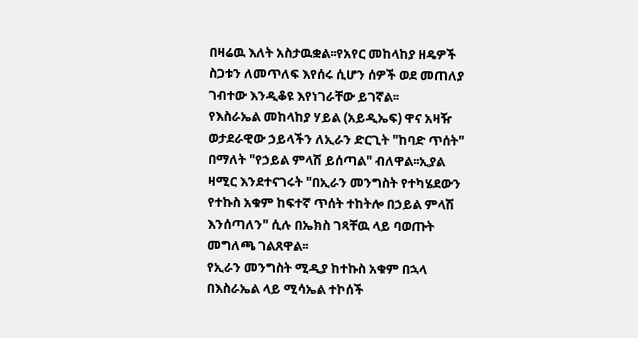በዛሬዉ እለት አስታዉቋል፡፡የአየር መከላከያ ዘዴዎች ስጋቱን ለመጥለፍ እየሰሩ ሲሆን ሰዎች ወደ መጠለያ ገብተው እንዲቆዩ እየነገራቸው ይገኛል፡፡
የእስራኤል መከላከያ ሃይል (አይዲኤፍ) ዋና አዛዥ ወታደራዊው ኃይላችን ለኢራን ድርጊት "ከባድ ጥሰት" በማለት "የኃይል ምላሽ ይሰጣል" ብለዋል፡፡ኢያል ዛሚር እንደተናገሩት "በኢራን መንግስት የተካሄደውን የተኩስ አቁም ከፍተኛ ጥሰት ተከትሎ በኃይል ምላሽ እንሰጣለን" ሲሉ በኤክስ ገጻቸዉ ላይ ባወጡት መግለጫ ገልጸዋል፡፡
የኢራን መንግስት ሚዲያ ከተኩስ አቁም በኋላ በእስራኤል ላይ ሚሳኤል ተኮሰች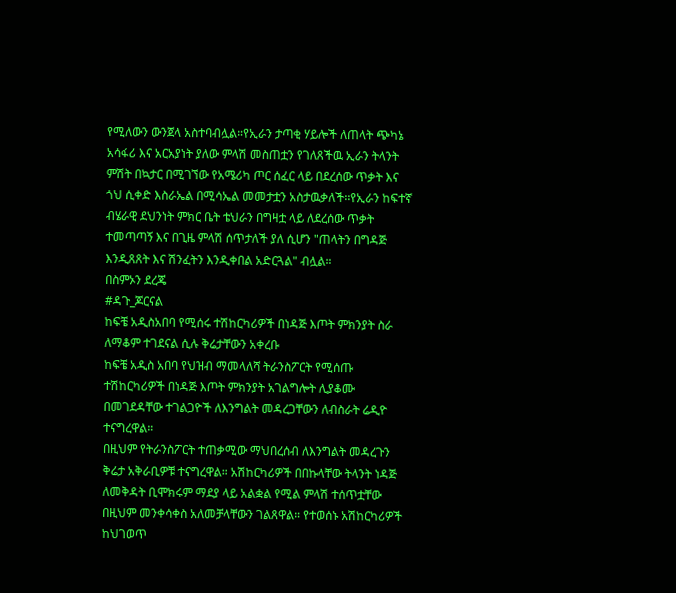የሚለውን ውንጀላ አስተባብሏል።የኢራን ታጣቂ ሃይሎች ለጠላት ጭካኔ አሳፋሪ እና አርአያነት ያለው ምላሽ መስጠቷን የገለጸችዉ ኢራን ትላንት ምሽት በኳታር በሚገኘው የአሜሪካ ጦር ሰፈር ላይ በደረሰው ጥቃት እና ጎህ ሲቀድ እስራኤል በሚሳኤል መመታቷን አስታዉቃለች፡፡የኢራን ከፍተኛ ብሄራዊ ደህንነት ምክር ቤት ቴህራን በግዛቷ ላይ ለደረሰው ጥቃት ተመጣጣኝ እና በጊዜ ምላሽ ሰጥታለች ያለ ሲሆን "ጠላትን በግዳጅ እንዲጸጸት እና ሽንፈትን እንዲቀበል አድርጓል" ብሏል።
በስምኦን ደረጄ
#ዳጉ_ጆርናል
ከፍቼ አዲስአበባ የሚሰሩ ተሽከርካሪዎች በነዳጅ እጦት ምክንያት ስራ ለማቆም ተገደናል ሲሉ ቅሬታቸውን አቀረቡ
ከፍቼ አዲስ አበባ የህዝብ ማመላለሻ ትራንስፖርት የሚሰጡ ተሽከርካሪዎች በነዳጅ እጦት ምክንያት አገልግሎት ሊያቆሙ በመገደዳቸው ተገልጋዮች ለእንግልት መዳረጋቸውን ለብስራት ሬዲዮ ተናግረዋል።
በዚህም የትራንስፖርት ተጠቃሚው ማህበረሰብ ለእንግልት መዳረጉን ቅሬታ አቅራቢዎቹ ተናግረዋል። አሽከርካሪዎች በበኩላቸው ትላንት ነዳጅ ለመቅዳት ቢሞክሩም ማደያ ላይ አልቋል የሚል ምላሽ ተሰጥቷቸው በዚህም መንቀሳቀስ አለመቻላቸውን ገልጸዋል። የተወሰኑ አሽከርካሪዎች ከህገወጥ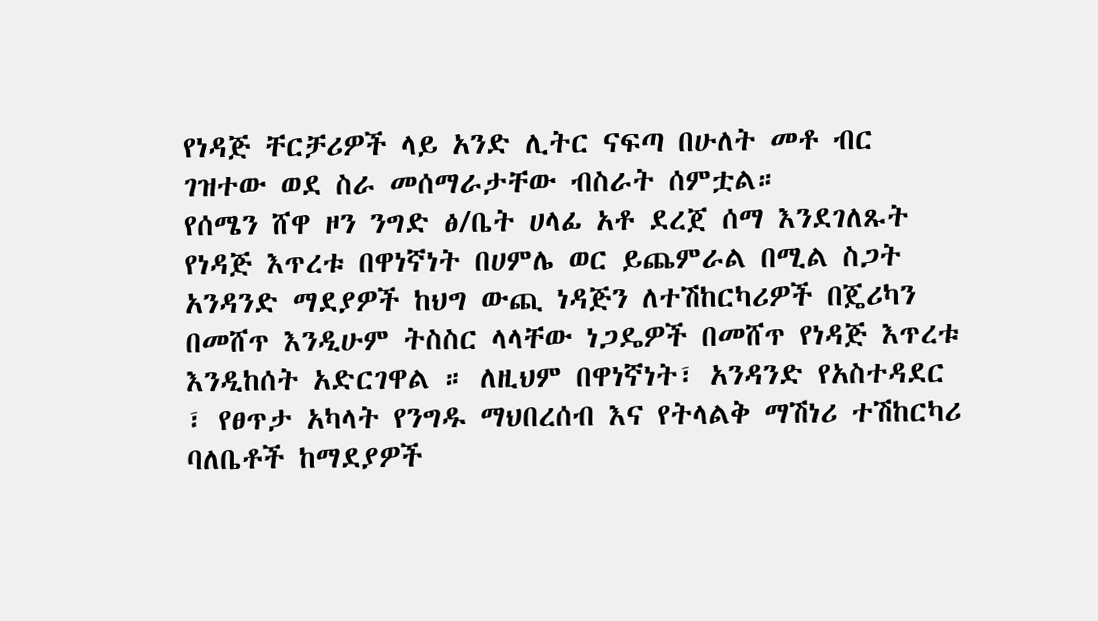የነዳጅ ቸርቻሪዎች ላይ አንድ ሊትር ናፍጣ በሁለት መቶ ብር ገዝተው ወደ ስራ መሰማራታቸው ብስራት ሰምቷል።
የሰሜን ሸዋ ዞን ንግድ ፅ/ቤት ሀላፊ አቶ ደረጀ ሰማ እንደገለጹት የነዳጅ እጥረቱ በዋነኛነት በሀምሌ ወር ይጨምራል በሚል ስጋት አንዳንድ ማደያዎች ከህግ ውጪ ነዳጅን ለተሽከርካሪዎች በጄሪካን በመሸጥ እንዲሁም ትስስር ላላቸው ነጋዴዎች በመሸጥ የነዳጅ እጥረቱ እንዲከሰት አድርገዋል ። ለዚህም በዋነኛነት፣ አንዳንድ የአስተዳደር ፣ የፀጥታ አካላት የንግዱ ማህበረሰብ እና የትላልቅ ማሽነሪ ተሽከርካሪ ባለቤቶች ከማደያዎች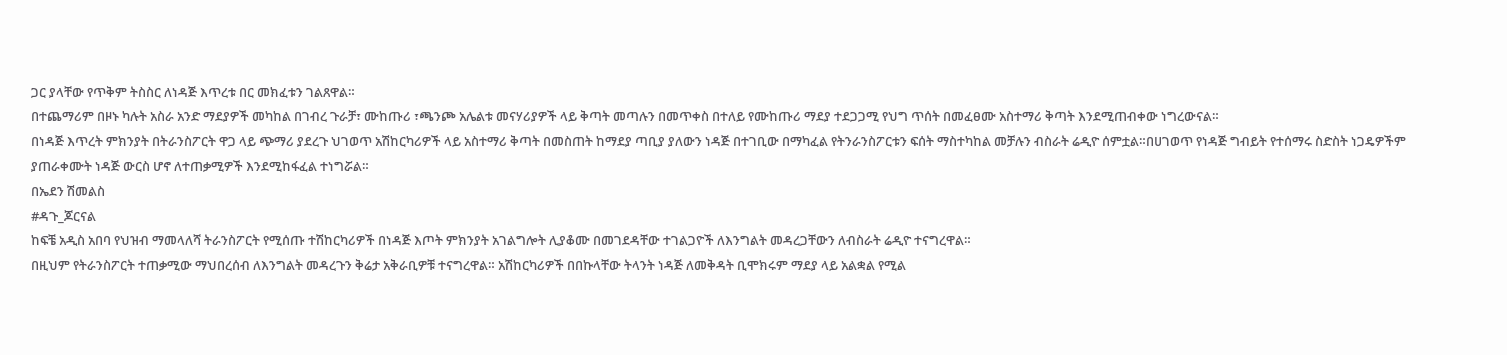ጋር ያላቸው የጥቅም ትስስር ለነዳጅ እጥረቱ በር መክፈቱን ገልጸዋል።
በተጨማሪም በዞኑ ካሉት አስራ አንድ ማደያዎች መካከል በገብረ ጉራቻ፣ ሙከጡሪ ፣ጫንጮ አሌልቱ መናሃሪያዎች ላይ ቅጣት መጣሉን በመጥቀስ በተለይ የሙከጡሪ ማደያ ተደጋጋሚ የህግ ጥሰት በመፈፀሙ አስተማሪ ቅጣት እንደሚጠብቀው ነግረውናል።
በነዳጅ እጥረት ምክንያት በትራንስፖርት ዋጋ ላይ ጭማሪ ያደረጉ ህገወጥ አሽከርካሪዎች ላይ አስተማሪ ቅጣት በመስጠት ከማደያ ጣቢያ ያለውን ነዳጅ በተገቢው በማካፈል የትንራንስፖርቱን ፍሰት ማስተካከል መቻሉን ብስራት ሬዲዮ ሰምቷል።በሀገወጥ የነዳጅ ግብይት የተሰማሩ ስድስት ነጋዴዎችም ያጠራቀሙት ነዳጅ ውርስ ሆኖ ለተጠቃሚዎች እንደሚከፋፈል ተነግሯል።
በኤደን ሽመልስ
#ዳጉ_ጆርናል
ከፍቼ አዲስ አበባ የህዝብ ማመላለሻ ትራንስፖርት የሚሰጡ ተሽከርካሪዎች በነዳጅ እጦት ምክንያት አገልግሎት ሊያቆሙ በመገደዳቸው ተገልጋዮች ለእንግልት መዳረጋቸውን ለብስራት ሬዲዮ ተናግረዋል።
በዚህም የትራንስፖርት ተጠቃሚው ማህበረሰብ ለእንግልት መዳረጉን ቅሬታ አቅራቢዎቹ ተናግረዋል። አሽከርካሪዎች በበኩላቸው ትላንት ነዳጅ ለመቅዳት ቢሞክሩም ማደያ ላይ አልቋል የሚል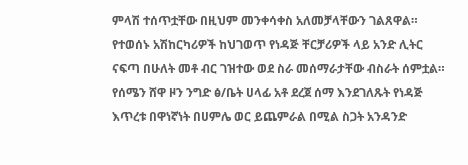ምላሽ ተሰጥቷቸው በዚህም መንቀሳቀስ አለመቻላቸውን ገልጸዋል። የተወሰኑ አሽከርካሪዎች ከህገወጥ የነዳጅ ቸርቻሪዎች ላይ አንድ ሊትር ናፍጣ በሁለት መቶ ብር ገዝተው ወደ ስራ መሰማራታቸው ብስራት ሰምቷል።
የሰሜን ሸዋ ዞን ንግድ ፅ/ቤት ሀላፊ አቶ ደረጀ ሰማ እንደገለጹት የነዳጅ እጥረቱ በዋነኛነት በሀምሌ ወር ይጨምራል በሚል ስጋት አንዳንድ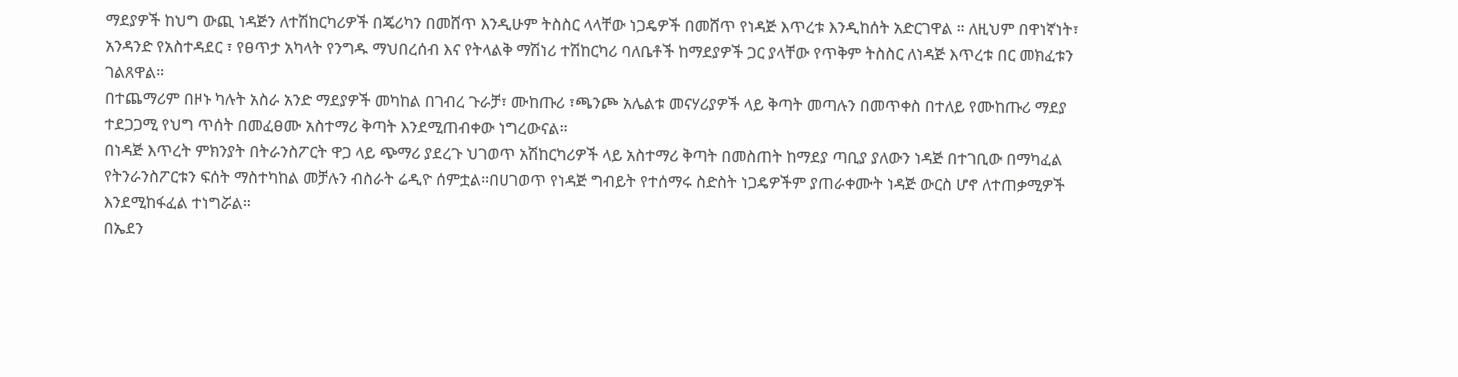ማደያዎች ከህግ ውጪ ነዳጅን ለተሽከርካሪዎች በጄሪካን በመሸጥ እንዲሁም ትስስር ላላቸው ነጋዴዎች በመሸጥ የነዳጅ እጥረቱ እንዲከሰት አድርገዋል ። ለዚህም በዋነኛነት፣ አንዳንድ የአስተዳደር ፣ የፀጥታ አካላት የንግዱ ማህበረሰብ እና የትላልቅ ማሽነሪ ተሽከርካሪ ባለቤቶች ከማደያዎች ጋር ያላቸው የጥቅም ትስስር ለነዳጅ እጥረቱ በር መክፈቱን ገልጸዋል።
በተጨማሪም በዞኑ ካሉት አስራ አንድ ማደያዎች መካከል በገብረ ጉራቻ፣ ሙከጡሪ ፣ጫንጮ አሌልቱ መናሃሪያዎች ላይ ቅጣት መጣሉን በመጥቀስ በተለይ የሙከጡሪ ማደያ ተደጋጋሚ የህግ ጥሰት በመፈፀሙ አስተማሪ ቅጣት እንደሚጠብቀው ነግረውናል።
በነዳጅ እጥረት ምክንያት በትራንስፖርት ዋጋ ላይ ጭማሪ ያደረጉ ህገወጥ አሽከርካሪዎች ላይ አስተማሪ ቅጣት በመስጠት ከማደያ ጣቢያ ያለውን ነዳጅ በተገቢው በማካፈል የትንራንስፖርቱን ፍሰት ማስተካከል መቻሉን ብስራት ሬዲዮ ሰምቷል።በሀገወጥ የነዳጅ ግብይት የተሰማሩ ስድስት ነጋዴዎችም ያጠራቀሙት ነዳጅ ውርስ ሆኖ ለተጠቃሚዎች እንደሚከፋፈል ተነግሯል።
በኤደን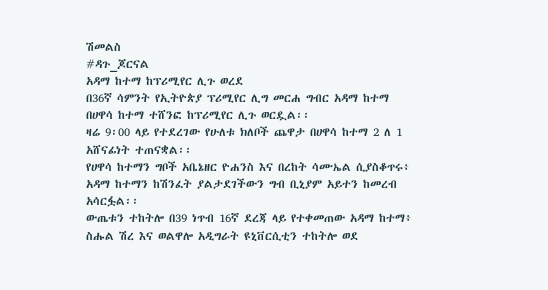ሽመልስ
#ዳጉ_ጆርናል
አዳማ ከተማ ከፕሪሚየር ሊጉ ወረደ
በ36ኛ ሳምንት የኢትዮጵያ ፕሪሚየር ሊግ መርሐ ግብር አዳማ ከተማ በሀዋሳ ከተማ ተሸንፎ ከፕሪሚየር ሊጉ ወርዷል፡፡
ዛሬ 9፡00 ላይ የተደረገው የሁለቱ ክለቦች ጨዋታ በሀዋሳ ከተማ 2 ለ 1 አሸናፊነት ተጠናቋል፡፡
የሀዋሳ ከተማን ግቦች አቤኔዘር ዮሐንስ እና በረከት ሳሙኤል ሲያስቆጥሩ፥ አዳማ ከተማን ከሽንፈት ያልታደገችውን ግብ ቢኒያም አይተን ከመረብ አሳርፏል፡፡
ውጤቱን ተከትሎ በ39 ነጥብ 16ኛ ደረጃ ላይ የተቀመጠው አዳማ ከተማ፥ ስሑል ሽረ እና ወልዋሎ አዲግራት ዩኒቨርሲቲን ተከትሎ ወደ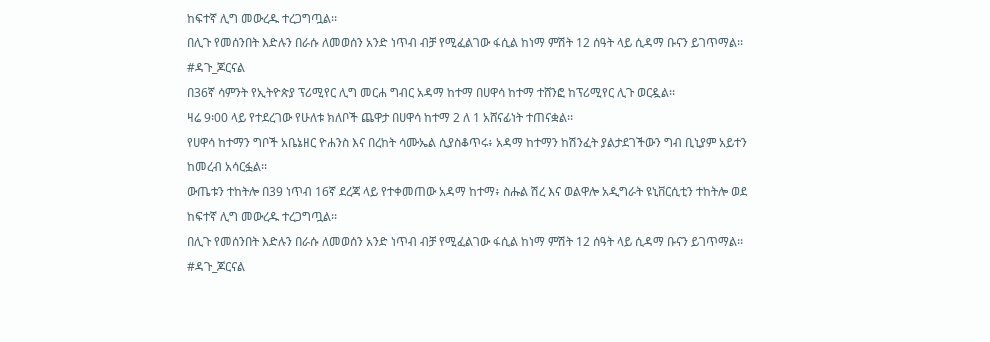ከፍተኛ ሊግ መውረዱ ተረጋግጧል፡፡
በሊጉ የመሰንበት እድሉን በራሱ ለመወሰን አንድ ነጥብ ብቻ የሚፈልገው ፋሲል ከነማ ምሽት 12 ሰዓት ላይ ሲዳማ ቡናን ይገጥማል፡፡
#ዳጉ_ጆርናል
በ36ኛ ሳምንት የኢትዮጵያ ፕሪሚየር ሊግ መርሐ ግብር አዳማ ከተማ በሀዋሳ ከተማ ተሸንፎ ከፕሪሚየር ሊጉ ወርዷል፡፡
ዛሬ 9፡00 ላይ የተደረገው የሁለቱ ክለቦች ጨዋታ በሀዋሳ ከተማ 2 ለ 1 አሸናፊነት ተጠናቋል፡፡
የሀዋሳ ከተማን ግቦች አቤኔዘር ዮሐንስ እና በረከት ሳሙኤል ሲያስቆጥሩ፥ አዳማ ከተማን ከሽንፈት ያልታደገችውን ግብ ቢኒያም አይተን ከመረብ አሳርፏል፡፡
ውጤቱን ተከትሎ በ39 ነጥብ 16ኛ ደረጃ ላይ የተቀመጠው አዳማ ከተማ፥ ስሑል ሽረ እና ወልዋሎ አዲግራት ዩኒቨርሲቲን ተከትሎ ወደ ከፍተኛ ሊግ መውረዱ ተረጋግጧል፡፡
በሊጉ የመሰንበት እድሉን በራሱ ለመወሰን አንድ ነጥብ ብቻ የሚፈልገው ፋሲል ከነማ ምሽት 12 ሰዓት ላይ ሲዳማ ቡናን ይገጥማል፡፡
#ዳጉ_ጆርናል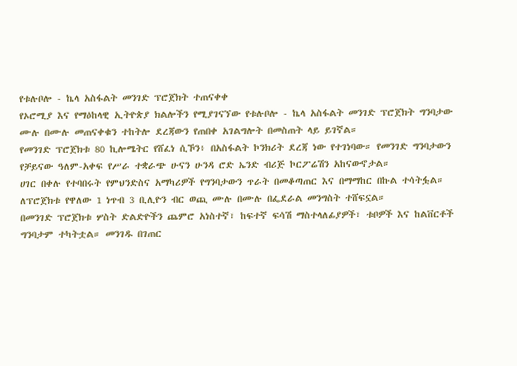የቱሉቦሎ - ኬላ አስፋልት መንገድ ፕሮጀክት ተጠናቀቀ
የኦሮሚያ እና የማዕከላዊ ኢትዮጵያ ክልሎችን የሚያገናኘው የቱሉቦሎ - ኬላ አስፋልት መንገድ ፕሮጀክት ግንባታው ሙሉ በሙሉ መጠናቀቁን ተከትሎ ደረጃውን የጠበቀ አገልግሎት በመስጠት ላይ ይገኛል።
የመንገድ ፕሮጀክቱ 80 ኪሎሜትር የሸፈነ ሲኾን፥ በአስፋልት ኮንክሪት ደረጃ ነው የተገነባው። የመንገድ ግንባታውን የቻይናው ዓለም-አቀፍ የሥራ ተቋራጭ ሁናን ሁንዳ ሮድ ኤንድ ብሪጅ ኮርፖሬሽን አከናውኖታል።
ሀገር በቀሉ የተባበሩት የምህንድስና አማካሪዎች የግንባታውን ጥራት በመቆጣጠር እና በማማከር በኩል ተሳትፏል። ለፕሮጀክቱ የዋለው 1 ነጥብ 3 ቢሊዮን ብር ወጪ ሙሉ በሙሉ በፌደራል መንግስት ተሸፍኗል።
በመንገድ ፕሮጀክቱ ሦስት ድልድዮችን ጨምሮ አነስተኛ፣ ከፍተኛ ፍሳሽ ማስተላለፊያዎች፣ ቱቦዎች እና ከልቨርቶች ግንባታም ተካትቷል። መንገዱ በገጠር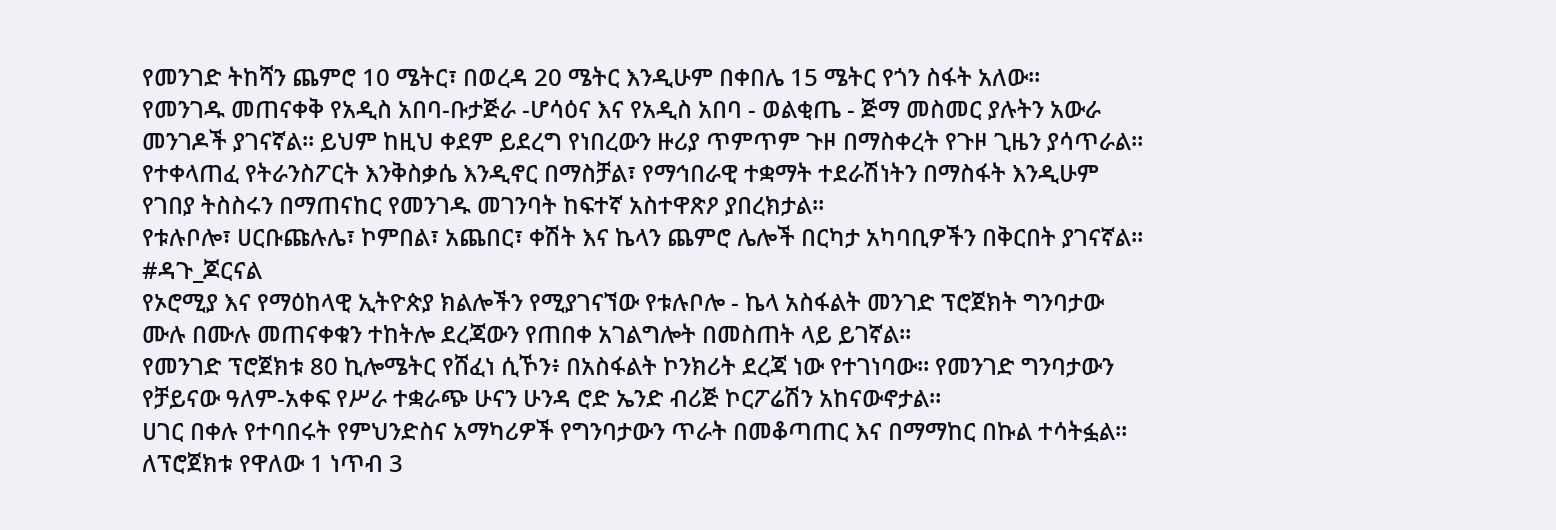የመንገድ ትከሻን ጨምሮ 10 ሜትር፣ በወረዳ 20 ሜትር እንዲሁም በቀበሌ 15 ሜትር የጎን ስፋት አለው።
የመንገዱ መጠናቀቅ የአዲስ አበባ-ቡታጅራ -ሆሳዕና እና የአዲስ አበባ - ወልቂጤ - ጅማ መስመር ያሉትን አውራ መንገዶች ያገናኛል፡፡ ይህም ከዚህ ቀደም ይደረግ የነበረውን ዙሪያ ጥምጥም ጉዞ በማስቀረት የጉዞ ጊዜን ያሳጥራል።
የተቀላጠፈ የትራንስፖርት እንቅስቃሴ እንዲኖር በማስቻል፣ የማኅበራዊ ተቋማት ተደራሽነትን በማስፋት እንዲሁም የገበያ ትስስሩን በማጠናከር የመንገዱ መገንባት ከፍተኛ አስተዋጽዖ ያበረክታል።
የቱሉቦሎ፣ ሀርቡጩሉሌ፣ ኮምበል፣ አጨበር፣ ቀሽት እና ኬላን ጨምሮ ሌሎች በርካታ አካባቢዎችን በቅርበት ያገናኛል።
#ዳጉ_ጆርናል
የኦሮሚያ እና የማዕከላዊ ኢትዮጵያ ክልሎችን የሚያገናኘው የቱሉቦሎ - ኬላ አስፋልት መንገድ ፕሮጀክት ግንባታው ሙሉ በሙሉ መጠናቀቁን ተከትሎ ደረጃውን የጠበቀ አገልግሎት በመስጠት ላይ ይገኛል።
የመንገድ ፕሮጀክቱ 80 ኪሎሜትር የሸፈነ ሲኾን፥ በአስፋልት ኮንክሪት ደረጃ ነው የተገነባው። የመንገድ ግንባታውን የቻይናው ዓለም-አቀፍ የሥራ ተቋራጭ ሁናን ሁንዳ ሮድ ኤንድ ብሪጅ ኮርፖሬሽን አከናውኖታል።
ሀገር በቀሉ የተባበሩት የምህንድስና አማካሪዎች የግንባታውን ጥራት በመቆጣጠር እና በማማከር በኩል ተሳትፏል። ለፕሮጀክቱ የዋለው 1 ነጥብ 3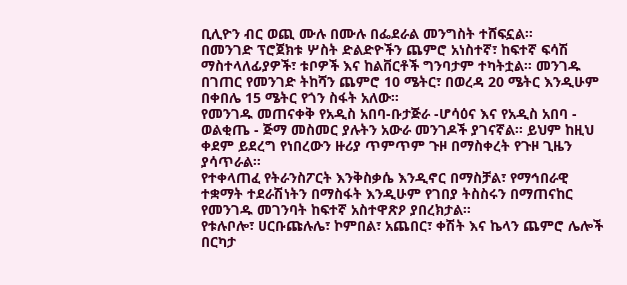ቢሊዮን ብር ወጪ ሙሉ በሙሉ በፌደራል መንግስት ተሸፍኗል።
በመንገድ ፕሮጀክቱ ሦስት ድልድዮችን ጨምሮ አነስተኛ፣ ከፍተኛ ፍሳሽ ማስተላለፊያዎች፣ ቱቦዎች እና ከልቨርቶች ግንባታም ተካትቷል። መንገዱ በገጠር የመንገድ ትከሻን ጨምሮ 10 ሜትር፣ በወረዳ 20 ሜትር እንዲሁም በቀበሌ 15 ሜትር የጎን ስፋት አለው።
የመንገዱ መጠናቀቅ የአዲስ አበባ-ቡታጅራ -ሆሳዕና እና የአዲስ አበባ - ወልቂጤ - ጅማ መስመር ያሉትን አውራ መንገዶች ያገናኛል፡፡ ይህም ከዚህ ቀደም ይደረግ የነበረውን ዙሪያ ጥምጥም ጉዞ በማስቀረት የጉዞ ጊዜን ያሳጥራል።
የተቀላጠፈ የትራንስፖርት እንቅስቃሴ እንዲኖር በማስቻል፣ የማኅበራዊ ተቋማት ተደራሽነትን በማስፋት እንዲሁም የገበያ ትስስሩን በማጠናከር የመንገዱ መገንባት ከፍተኛ አስተዋጽዖ ያበረክታል።
የቱሉቦሎ፣ ሀርቡጩሉሌ፣ ኮምበል፣ አጨበር፣ ቀሽት እና ኬላን ጨምሮ ሌሎች በርካታ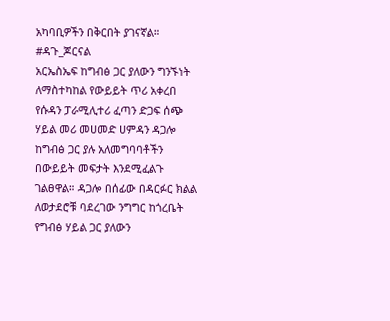አካባቢዎችን በቅርበት ያገናኛል።
#ዳጉ_ጆርናል
አርኤስኤፍ ከግብፅ ጋር ያለውን ግንኙነት ለማስተካከል የውይይት ጥሪ አቀረበ
የሱዳን ፓራሚሊተሪ ፈጣን ድጋፍ ሰጭ ሃይል መሪ መሀመድ ሀምዳን ዳጋሎ ከግብፅ ጋር ያሉ አለመግባባቶችን በውይይት መፍታት እንደሚፈልጉ ገልፀዋል። ዳጋሎ በሰፊው በዳርፉር ክልል ለወታደሮቹ ባደረገው ንግግር ከጎረቤት የግብፅ ሃይል ጋር ያለውን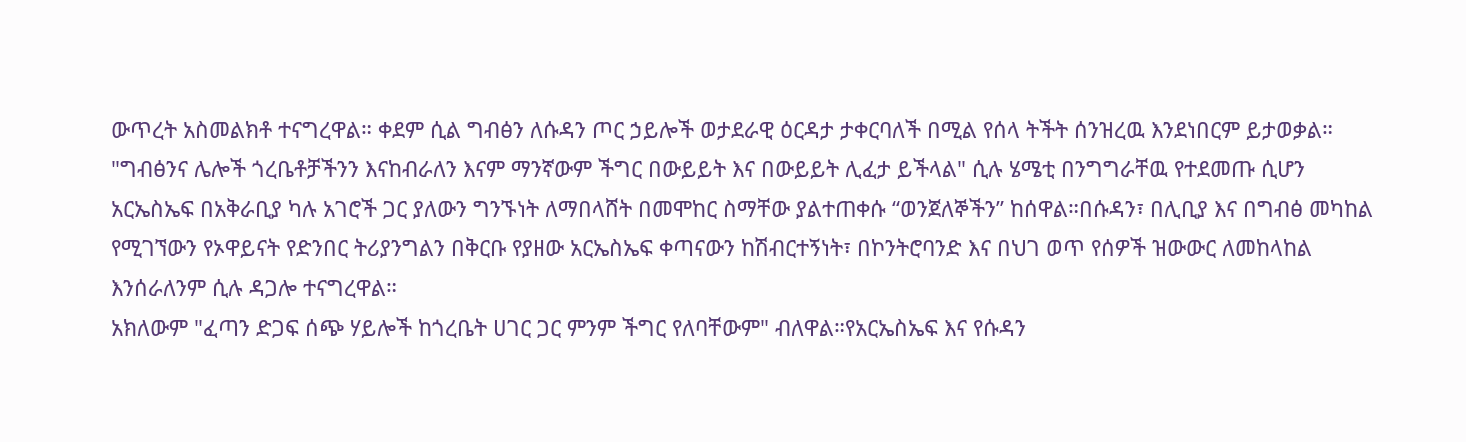ውጥረት አስመልክቶ ተናግረዋል። ቀደም ሲል ግብፅን ለሱዳን ጦር ኃይሎች ወታደራዊ ዕርዳታ ታቀርባለች በሚል የሰላ ትችት ሰንዝረዉ እንደነበርም ይታወቃል።
"ግብፅንና ሌሎች ጎረቤቶቻችንን እናከብራለን እናም ማንኛውም ችግር በውይይት እና በውይይት ሊፈታ ይችላል" ሲሉ ሄሜቲ በንግግራቸዉ የተደመጡ ሲሆን አርኤስኤፍ በአቅራቢያ ካሉ አገሮች ጋር ያለውን ግንኙነት ለማበላሸት በመሞከር ስማቸው ያልተጠቀሱ “ወንጀለኞችን” ከሰዋል።በሱዳን፣ በሊቢያ እና በግብፅ መካከል የሚገኘውን የኦዋይናት የድንበር ትሪያንግልን በቅርቡ የያዘው አርኤስኤፍ ቀጣናውን ከሽብርተኝነት፣ በኮንትሮባንድ እና በህገ ወጥ የሰዎች ዝውውር ለመከላከል እንሰራለንም ሲሉ ዳጋሎ ተናግረዋል።
አክለውም "ፈጣን ድጋፍ ሰጭ ሃይሎች ከጎረቤት ሀገር ጋር ምንም ችግር የለባቸውም" ብለዋል።የአርኤስኤፍ እና የሱዳን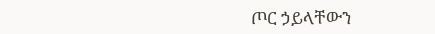ጦር ኃይላቸውን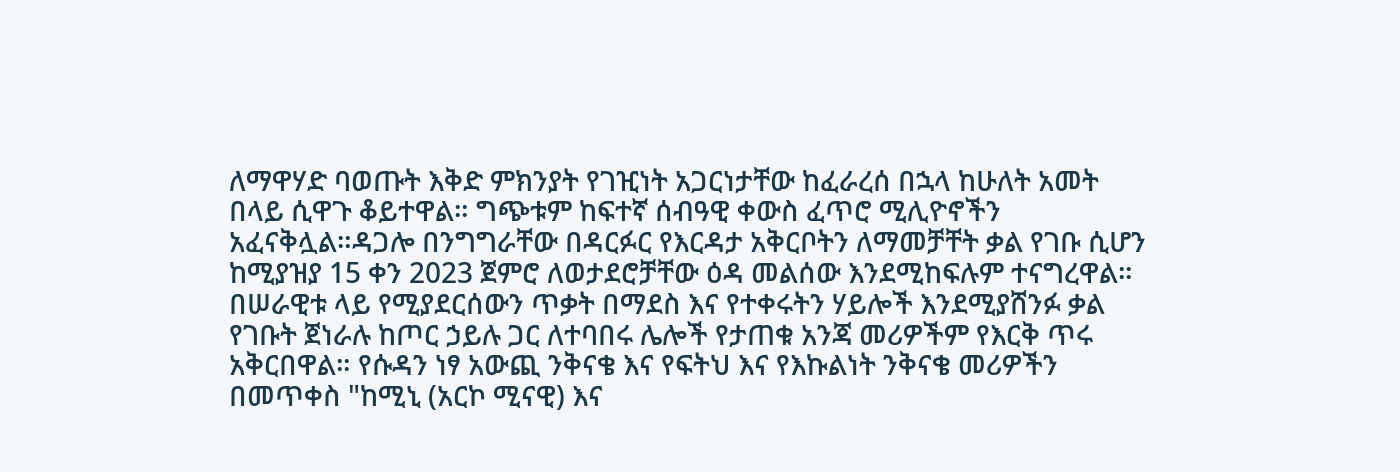ለማዋሃድ ባወጡት እቅድ ምክንያት የገዢነት አጋርነታቸው ከፈራረሰ በኋላ ከሁለት አመት በላይ ሲዋጉ ቆይተዋል። ግጭቱም ከፍተኛ ሰብዓዊ ቀውስ ፈጥሮ ሚሊዮኖችን አፈናቅሏል።ዳጋሎ በንግግራቸው በዳርፉር የእርዳታ አቅርቦትን ለማመቻቸት ቃል የገቡ ሲሆን ከሚያዝያ 15 ቀን 2023 ጀምሮ ለወታደሮቻቸው ዕዳ መልሰው እንደሚከፍሉም ተናግረዋል።
በሠራዊቱ ላይ የሚያደርሰውን ጥቃት በማደስ እና የተቀሩትን ሃይሎች እንደሚያሸንፉ ቃል የገቡት ጀነራሉ ከጦር ኃይሉ ጋር ለተባበሩ ሌሎች የታጠቁ አንጃ መሪዎችም የእርቅ ጥሩ አቅርበዋል። የሱዳን ነፃ አውጪ ንቅናቄ እና የፍትህ እና የእኩልነት ንቅናቄ መሪዎችን በመጥቀስ "ከሚኒ (አርኮ ሚናዊ) እና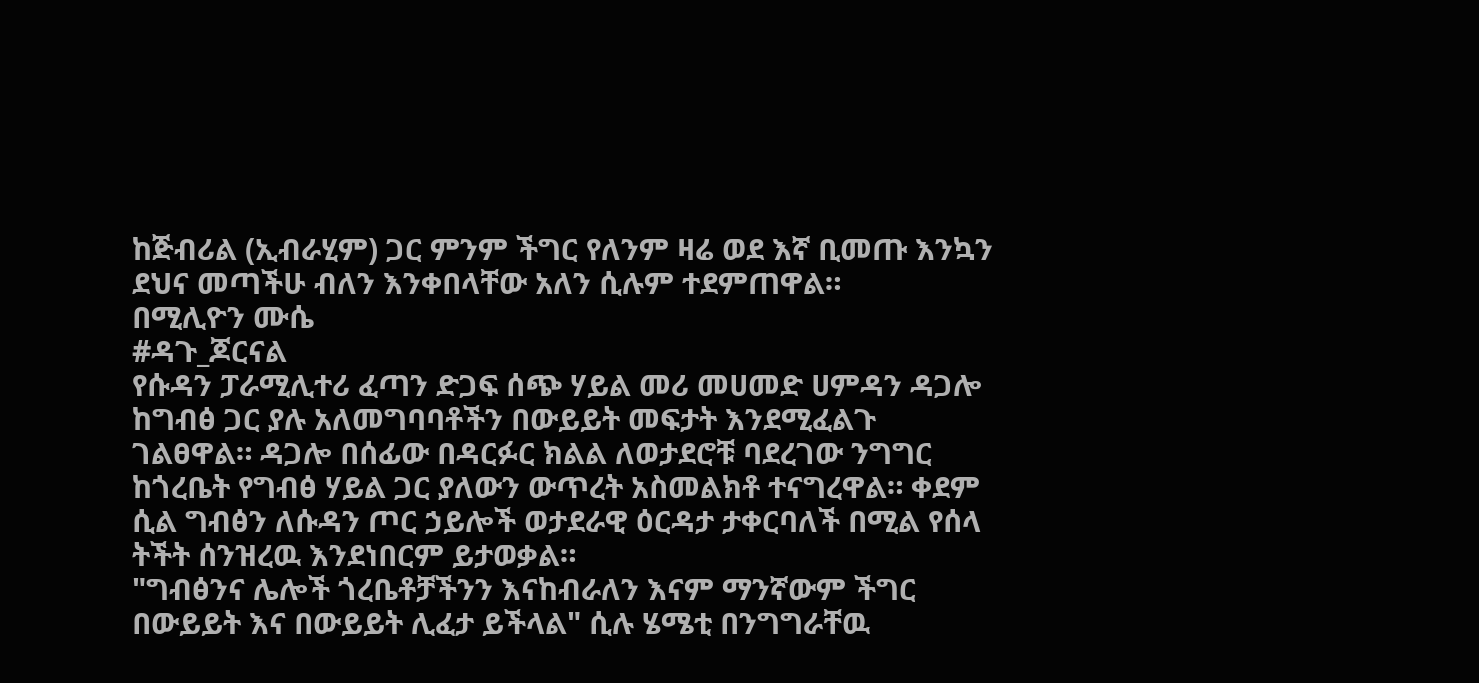ከጅብሪል (ኢብራሂም) ጋር ምንም ችግር የለንም ዛሬ ወደ እኛ ቢመጡ እንኳን ደህና መጣችሁ ብለን እንቀበላቸው አለን ሲሉም ተደምጠዋል።
በሚሊዮን ሙሴ
#ዳጉ_ጆርናል
የሱዳን ፓራሚሊተሪ ፈጣን ድጋፍ ሰጭ ሃይል መሪ መሀመድ ሀምዳን ዳጋሎ ከግብፅ ጋር ያሉ አለመግባባቶችን በውይይት መፍታት እንደሚፈልጉ ገልፀዋል። ዳጋሎ በሰፊው በዳርፉር ክልል ለወታደሮቹ ባደረገው ንግግር ከጎረቤት የግብፅ ሃይል ጋር ያለውን ውጥረት አስመልክቶ ተናግረዋል። ቀደም ሲል ግብፅን ለሱዳን ጦር ኃይሎች ወታደራዊ ዕርዳታ ታቀርባለች በሚል የሰላ ትችት ሰንዝረዉ እንደነበርም ይታወቃል።
"ግብፅንና ሌሎች ጎረቤቶቻችንን እናከብራለን እናም ማንኛውም ችግር በውይይት እና በውይይት ሊፈታ ይችላል" ሲሉ ሄሜቲ በንግግራቸዉ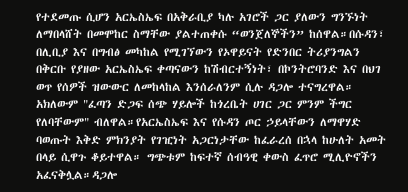የተደመጡ ሲሆን አርኤስኤፍ በአቅራቢያ ካሉ አገሮች ጋር ያለውን ግንኙነት ለማበላሸት በመሞከር ስማቸው ያልተጠቀሱ “ወንጀለኞችን” ከሰዋል።በሱዳን፣ በሊቢያ እና በግብፅ መካከል የሚገኘውን የኦዋይናት የድንበር ትሪያንግልን በቅርቡ የያዘው አርኤስኤፍ ቀጣናውን ከሽብርተኝነት፣ በኮንትሮባንድ እና በህገ ወጥ የሰዎች ዝውውር ለመከላከል እንሰራለንም ሲሉ ዳጋሎ ተናግረዋል።
አክለውም "ፈጣን ድጋፍ ሰጭ ሃይሎች ከጎረቤት ሀገር ጋር ምንም ችግር የለባቸውም" ብለዋል።የአርኤስኤፍ እና የሱዳን ጦር ኃይላቸውን ለማዋሃድ ባወጡት እቅድ ምክንያት የገዢነት አጋርነታቸው ከፈራረሰ በኋላ ከሁለት አመት በላይ ሲዋጉ ቆይተዋል። ግጭቱም ከፍተኛ ሰብዓዊ ቀውስ ፈጥሮ ሚሊዮኖችን አፈናቅሏል።ዳጋሎ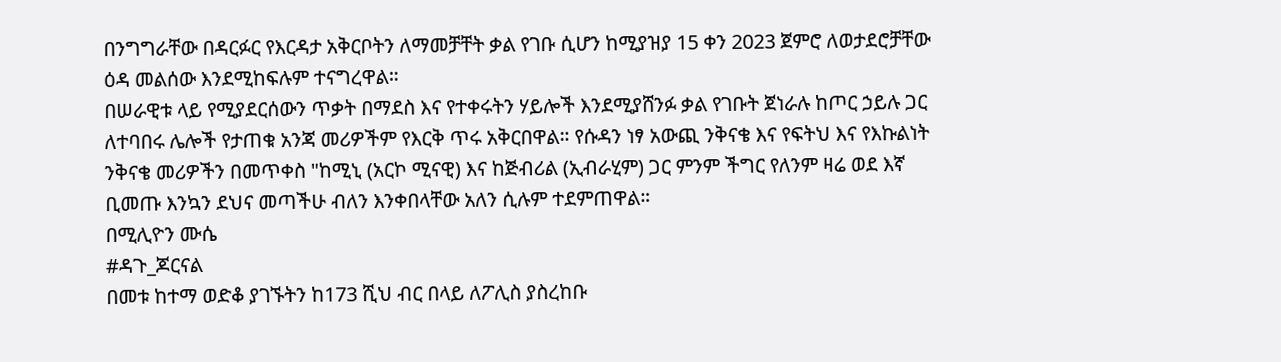በንግግራቸው በዳርፉር የእርዳታ አቅርቦትን ለማመቻቸት ቃል የገቡ ሲሆን ከሚያዝያ 15 ቀን 2023 ጀምሮ ለወታደሮቻቸው ዕዳ መልሰው እንደሚከፍሉም ተናግረዋል።
በሠራዊቱ ላይ የሚያደርሰውን ጥቃት በማደስ እና የተቀሩትን ሃይሎች እንደሚያሸንፉ ቃል የገቡት ጀነራሉ ከጦር ኃይሉ ጋር ለተባበሩ ሌሎች የታጠቁ አንጃ መሪዎችም የእርቅ ጥሩ አቅርበዋል። የሱዳን ነፃ አውጪ ንቅናቄ እና የፍትህ እና የእኩልነት ንቅናቄ መሪዎችን በመጥቀስ "ከሚኒ (አርኮ ሚናዊ) እና ከጅብሪል (ኢብራሂም) ጋር ምንም ችግር የለንም ዛሬ ወደ እኛ ቢመጡ እንኳን ደህና መጣችሁ ብለን እንቀበላቸው አለን ሲሉም ተደምጠዋል።
በሚሊዮን ሙሴ
#ዳጉ_ጆርናል
በመቱ ከተማ ወድቆ ያገኙትን ከ173 ሺህ ብር በላይ ለፖሊስ ያስረከቡ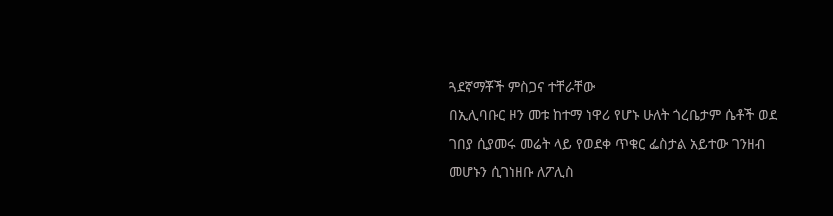ጓደኛማቾች ምስጋና ተቸራቸው
በኢሊባቡር ዞን መቱ ከተማ ነዋሪ የሆኑ ሁለት ጎረቤታም ሴቶች ወደ ገበያ ሲያመሩ መሬት ላይ የወደቀ ጥቁር ፌስታል አይተው ገንዘብ መሆኑን ሲገነዘቡ ለፖሊስ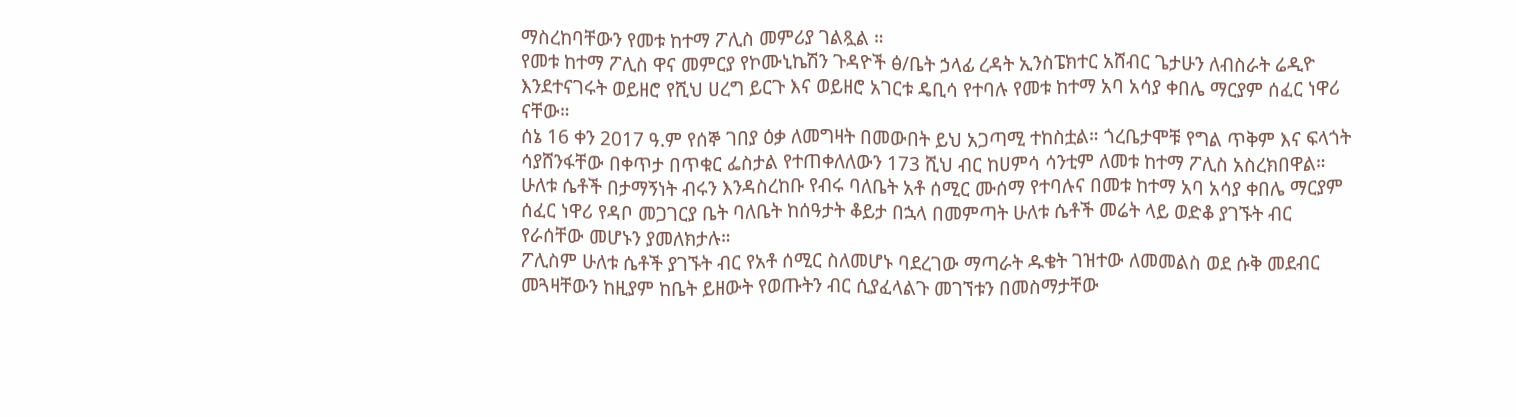ማስረከባቸውን የመቱ ከተማ ፖሊስ መምሪያ ገልጿል ።
የመቱ ከተማ ፖሊስ ዋና መምርያ የኮሙኒኬሽን ጉዳዮች ፅ/ቤት ኃላፊ ረዳት ኢንስፔክተር አሸብር ጌታሁን ለብስራት ሬዲዮ እንደተናገሩት ወይዘሮ የሺህ ሀረግ ይርጉ እና ወይዘሮ አገርቱ ዴቢሳ የተባሉ የመቱ ከተማ አባ አሳያ ቀበሌ ማርያም ሰፈር ነዋሪ ናቸው።
ሰኔ 16 ቀን 2017 ዓ.ም የሰኞ ገበያ ዕቃ ለመግዛት በመውበት ይህ አጋጣሚ ተከስቷል። ጎረቤታሞቹ የግል ጥቅም እና ፍላጎት ሳያሸንፋቸው በቀጥታ በጥቁር ፌስታል የተጠቀለለውን 173 ሺህ ብር ከሀምሳ ሳንቲም ለመቱ ከተማ ፖሊስ አስረክበዋል።
ሁለቱ ሴቶች በታማኝነት ብሩን እንዳስረከቡ የብሩ ባለቤት አቶ ሰሚር ሙሰማ የተባሉና በመቱ ከተማ አባ አሳያ ቀበሌ ማርያም ሰፈር ነዋሪ የዳቦ መጋገርያ ቤት ባለቤት ከሰዓታት ቆይታ በኋላ በመምጣት ሁለቱ ሴቶች መሬት ላይ ወድቆ ያገኙት ብር የራሰቸው መሆኑን ያመለክታሉ።
ፖሊስም ሁለቱ ሴቶች ያገኙት ብር የአቶ ሰሚር ስለመሆኑ ባደረገው ማጣራት ዱቄት ገዝተው ለመመልስ ወደ ሱቅ መደብር መጓዛቸውን ከዚያም ከቤት ይዘውት የወጡትን ብር ሲያፈላልጉ መገኘቱን በመስማታቸው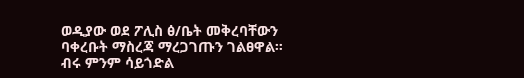ወዲያው ወደ ፖሊስ ፅ/ቤት መቅረባቸውን ባቀረቡት ማስረጃ ማረጋገጡን ገልፀዋል።
ብሩ ምንም ሳይጎድል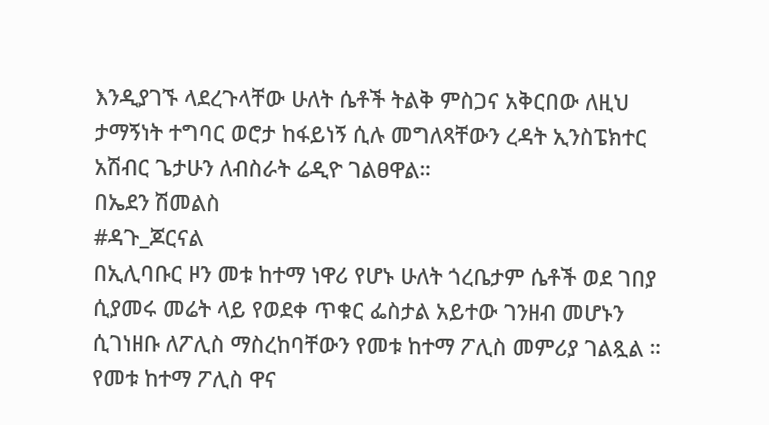እንዲያገኙ ላደረጉላቸው ሁለት ሴቶች ትልቅ ምስጋና አቅርበው ለዚህ ታማኝነት ተግባር ወሮታ ከፋይነኝ ሲሉ መግለጻቸውን ረዳት ኢንስፔክተር አሽብር ጌታሁን ለብስራት ሬዲዮ ገልፀዋል።
በኤደን ሽመልስ
#ዳጉ_ጆርናል
በኢሊባቡር ዞን መቱ ከተማ ነዋሪ የሆኑ ሁለት ጎረቤታም ሴቶች ወደ ገበያ ሲያመሩ መሬት ላይ የወደቀ ጥቁር ፌስታል አይተው ገንዘብ መሆኑን ሲገነዘቡ ለፖሊስ ማስረከባቸውን የመቱ ከተማ ፖሊስ መምሪያ ገልጿል ።
የመቱ ከተማ ፖሊስ ዋና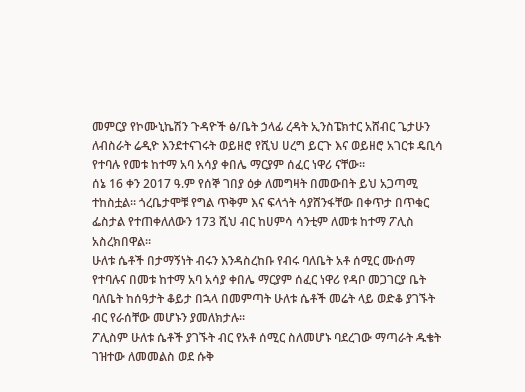መምርያ የኮሙኒኬሽን ጉዳዮች ፅ/ቤት ኃላፊ ረዳት ኢንስፔክተር አሸብር ጌታሁን ለብስራት ሬዲዮ እንደተናገሩት ወይዘሮ የሺህ ሀረግ ይርጉ እና ወይዘሮ አገርቱ ዴቢሳ የተባሉ የመቱ ከተማ አባ አሳያ ቀበሌ ማርያም ሰፈር ነዋሪ ናቸው።
ሰኔ 16 ቀን 2017 ዓ.ም የሰኞ ገበያ ዕቃ ለመግዛት በመውበት ይህ አጋጣሚ ተከስቷል። ጎረቤታሞቹ የግል ጥቅም እና ፍላጎት ሳያሸንፋቸው በቀጥታ በጥቁር ፌስታል የተጠቀለለውን 173 ሺህ ብር ከሀምሳ ሳንቲም ለመቱ ከተማ ፖሊስ አስረክበዋል።
ሁለቱ ሴቶች በታማኝነት ብሩን እንዳስረከቡ የብሩ ባለቤት አቶ ሰሚር ሙሰማ የተባሉና በመቱ ከተማ አባ አሳያ ቀበሌ ማርያም ሰፈር ነዋሪ የዳቦ መጋገርያ ቤት ባለቤት ከሰዓታት ቆይታ በኋላ በመምጣት ሁለቱ ሴቶች መሬት ላይ ወድቆ ያገኙት ብር የራሰቸው መሆኑን ያመለክታሉ።
ፖሊስም ሁለቱ ሴቶች ያገኙት ብር የአቶ ሰሚር ስለመሆኑ ባደረገው ማጣራት ዱቄት ገዝተው ለመመልስ ወደ ሱቅ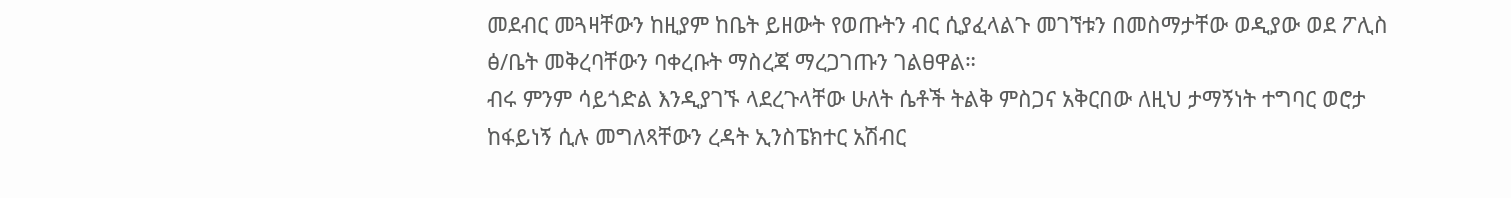መደብር መጓዛቸውን ከዚያም ከቤት ይዘውት የወጡትን ብር ሲያፈላልጉ መገኘቱን በመስማታቸው ወዲያው ወደ ፖሊስ ፅ/ቤት መቅረባቸውን ባቀረቡት ማስረጃ ማረጋገጡን ገልፀዋል።
ብሩ ምንም ሳይጎድል እንዲያገኙ ላደረጉላቸው ሁለት ሴቶች ትልቅ ምስጋና አቅርበው ለዚህ ታማኝነት ተግባር ወሮታ ከፋይነኝ ሲሉ መግለጻቸውን ረዳት ኢንስፔክተር አሽብር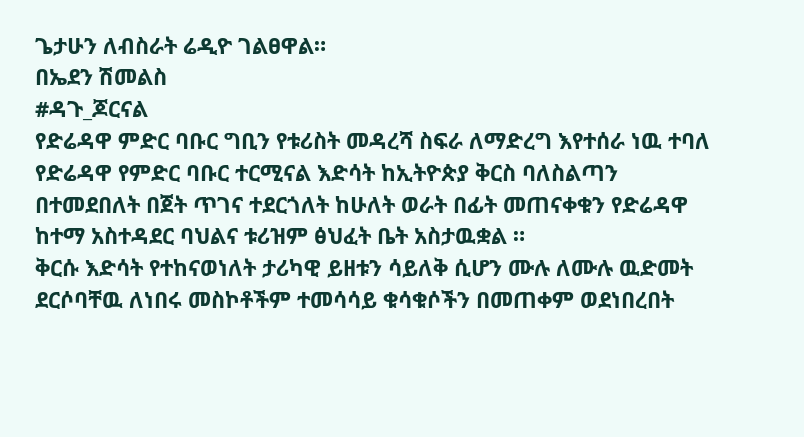ጌታሁን ለብስራት ሬዲዮ ገልፀዋል።
በኤደን ሽመልስ
#ዳጉ_ጆርናል
የድሬዳዋ ምድር ባቡር ግቢን የቱሪስት መዳረሻ ስፍራ ለማድረግ እየተሰራ ነዉ ተባለ
የድሬዳዋ የምድር ባቡር ተርሚናል እድሳት ከኢትዮጵያ ቅርስ ባለስልጣን በተመደበለት በጀት ጥገና ተደርጎለት ከሁለት ወራት በፊት መጠናቀቁን የድሬዳዋ ከተማ አስተዳደር ባህልና ቱሪዝም ፅህፈት ቤት አስታዉቋል ።
ቅርሱ እድሳት የተከናወነለት ታሪካዊ ይዘቱን ሳይለቅ ሲሆን ሙሉ ለሙሉ ዉድመት ደርሶባቸዉ ለነበሩ መስኮቶችም ተመሳሳይ ቁሳቁሶችን በመጠቀም ወደነበረበት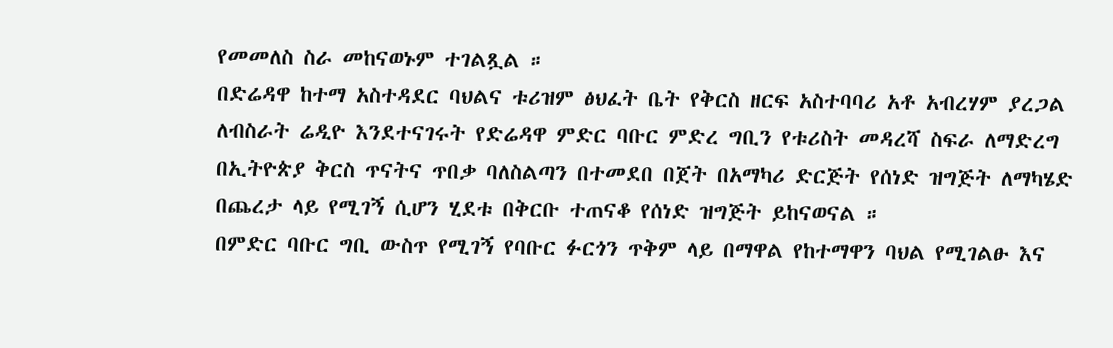የመመለስ ስራ መከናወኑም ተገልጿል ።
በድሬዳዋ ከተማ አስተዳደር ባህልና ቱሪዝም ፅህፈት ቤት የቅርስ ዘርፍ አስተባባሪ አቶ አብረሃም ያረጋል ለብስራት ሬዲዮ እንደተናገሩት የድሬዳዋ ምድር ባቡር ምድረ ግቢን የቱሪስት መዳረሻ ስፍራ ለማድረግ በኢትዮጵያ ቅርስ ጥናትና ጥበቃ ባለስልጣን በተመደበ በጀት በአማካሪ ድርጅት የሰነድ ዝግጅት ለማካሄድ በጨረታ ላይ የሚገኝ ሲሆን ሂደቱ በቅርቡ ተጠናቆ የሰነድ ዝግጅት ይከናወናል ።
በምድር ባቡር ግቢ ውስጥ የሚገኝ የባቡር ፉርጎን ጥቅም ላይ በማዋል የከተማዋን ባህል የሚገልፁ እና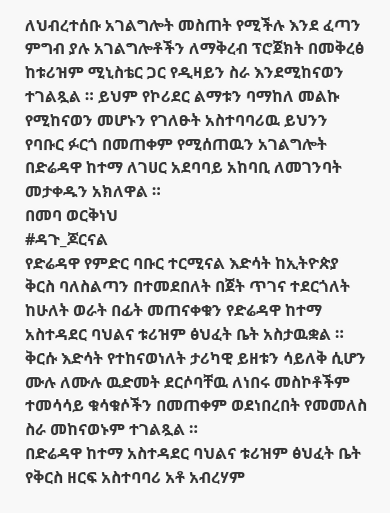ለህብረተሰቡ አገልግሎት መስጠት የሚችሉ እንደ ፈጣን ምግብ ያሉ አገልግሎቶችን ለማቅረብ ፕሮጀክት በመቅረፅ ከቱሪዝም ሚኒስቴር ጋር የዲዛይን ስራ እንደሚከናወን ተገልጿል ። ይህም የኮሪደር ልማቱን ባማከለ መልኩ የሚከናወን መሆኑን የገለፁት አስተባባሪዉ ይህንን የባቡር ፉርጎ በመጠቀም የሚሰጠዉን አገልግሎት በድሬዳዋ ከተማ ለገሀር አደባባይ አከባቢ ለመገንባት መታቀዱን አክለዋል ።
በመባ ወርቅነህ
#ዳጉ_ጆርናል
የድሬዳዋ የምድር ባቡር ተርሚናል እድሳት ከኢትዮጵያ ቅርስ ባለስልጣን በተመደበለት በጀት ጥገና ተደርጎለት ከሁለት ወራት በፊት መጠናቀቁን የድሬዳዋ ከተማ አስተዳደር ባህልና ቱሪዝም ፅህፈት ቤት አስታዉቋል ።
ቅርሱ እድሳት የተከናወነለት ታሪካዊ ይዘቱን ሳይለቅ ሲሆን ሙሉ ለሙሉ ዉድመት ደርሶባቸዉ ለነበሩ መስኮቶችም ተመሳሳይ ቁሳቁሶችን በመጠቀም ወደነበረበት የመመለስ ስራ መከናወኑም ተገልጿል ።
በድሬዳዋ ከተማ አስተዳደር ባህልና ቱሪዝም ፅህፈት ቤት የቅርስ ዘርፍ አስተባባሪ አቶ አብረሃም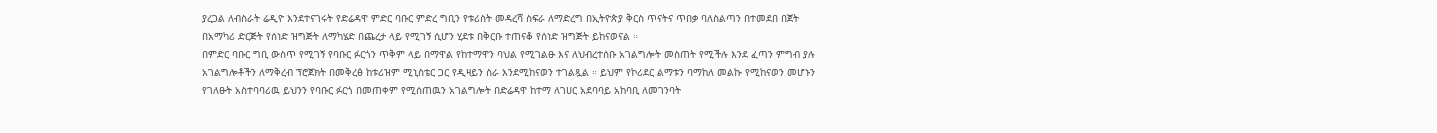ያረጋል ለብስራት ሬዲዮ እንደተናገሩት የድሬዳዋ ምድር ባቡር ምድረ ግቢን የቱሪስት መዳረሻ ስፍራ ለማድረግ በኢትዮጵያ ቅርስ ጥናትና ጥበቃ ባለስልጣን በተመደበ በጀት በአማካሪ ድርጅት የሰነድ ዝግጅት ለማካሄድ በጨረታ ላይ የሚገኝ ሲሆን ሂደቱ በቅርቡ ተጠናቆ የሰነድ ዝግጅት ይከናወናል ።
በምድር ባቡር ግቢ ውስጥ የሚገኝ የባቡር ፉርጎን ጥቅም ላይ በማዋል የከተማዋን ባህል የሚገልፁ እና ለህብረተሰቡ አገልግሎት መስጠት የሚችሉ እንደ ፈጣን ምግብ ያሉ አገልግሎቶችን ለማቅረብ ፕሮጀክት በመቅረፅ ከቱሪዝም ሚኒስቴር ጋር የዲዛይን ስራ እንደሚከናወን ተገልጿል ። ይህም የኮሪደር ልማቱን ባማከለ መልኩ የሚከናወን መሆኑን የገለፁት አስተባባሪዉ ይህንን የባቡር ፉርጎ በመጠቀም የሚሰጠዉን አገልግሎት በድሬዳዋ ከተማ ለገሀር አደባባይ አከባቢ ለመገንባት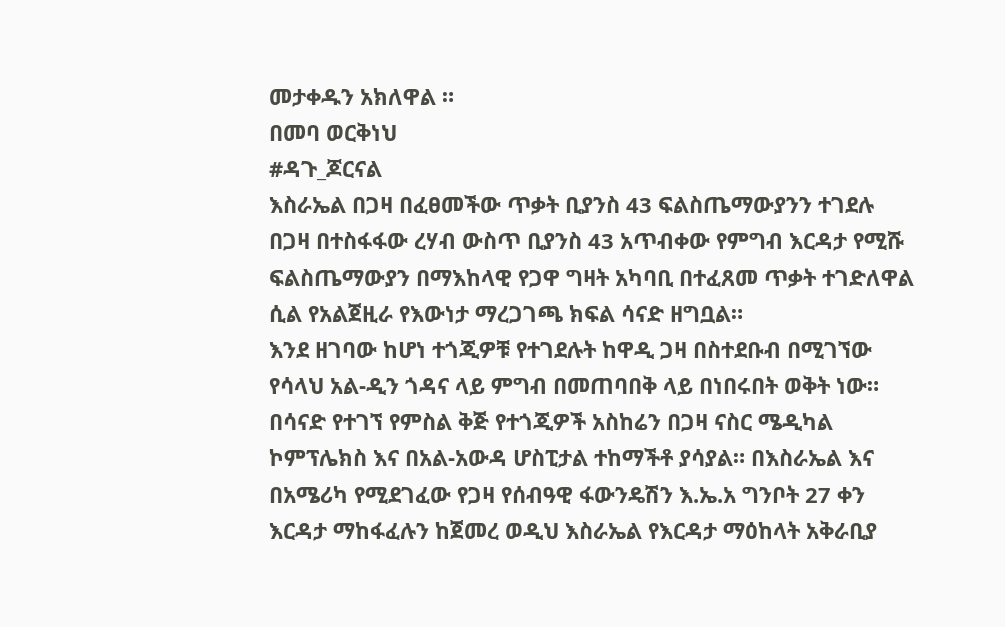መታቀዱን አክለዋል ።
በመባ ወርቅነህ
#ዳጉ_ጆርናል
እስራኤል በጋዛ በፈፀመችው ጥቃት ቢያንስ 43 ፍልስጤማውያንን ተገደሉ
በጋዛ በተስፋፋው ረሃብ ውስጥ ቢያንስ 43 አጥብቀው የምግብ እርዳታ የሚሹ ፍልስጤማውያን በማእከላዊ የጋዋ ግዛት አካባቢ በተፈጸመ ጥቃት ተገድለዋል ሲል የአልጀዚራ የእውነታ ማረጋገጫ ክፍል ሳናድ ዘግቧል።
እንደ ዘገባው ከሆነ ተጎጂዎቹ የተገደሉት ከዋዲ ጋዛ በስተደቡብ በሚገኘው የሳላህ አል-ዲን ጎዳና ላይ ምግብ በመጠባበቅ ላይ በነበሩበት ወቅት ነው።
በሳናድ የተገኘ የምስል ቅጅ የተጎጂዎች አስከሬን በጋዛ ናስር ሜዲካል ኮምፕሌክስ እና በአል-አውዳ ሆስፒታል ተከማችቶ ያሳያል። በእስራኤል እና በአሜሪካ የሚደገፈው የጋዛ የሰብዓዊ ፋውንዴሽን እ.ኤ.አ ግንቦት 27 ቀን እርዳታ ማከፋፈሉን ከጀመረ ወዲህ እስራኤል የእርዳታ ማዕከላት አቅራቢያ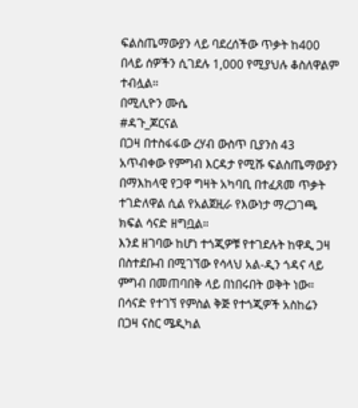ፍልስጤማውያን ላይ ባደረሰችው ጥቃት ከ400 በላይ ሰዎችን ሲገደሉ 1,000 የሚያህሉ ቆስለዋልም ተብሏል።
በሚሊዮን ሙሴ
#ዳጉ_ጆርናል
በጋዛ በተስፋፋው ረሃብ ውስጥ ቢያንስ 43 አጥብቀው የምግብ እርዳታ የሚሹ ፍልስጤማውያን በማእከላዊ የጋዋ ግዛት አካባቢ በተፈጸመ ጥቃት ተገድለዋል ሲል የአልጀዚራ የእውነታ ማረጋገጫ ክፍል ሳናድ ዘግቧል።
እንደ ዘገባው ከሆነ ተጎጂዎቹ የተገደሉት ከዋዲ ጋዛ በስተደቡብ በሚገኘው የሳላህ አል-ዲን ጎዳና ላይ ምግብ በመጠባበቅ ላይ በነበሩበት ወቅት ነው።
በሳናድ የተገኘ የምስል ቅጅ የተጎጂዎች አስከሬን በጋዛ ናስር ሜዲካል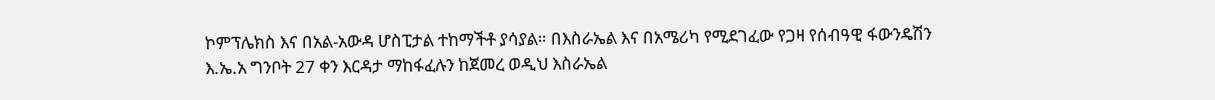ኮምፕሌክስ እና በአል-አውዳ ሆስፒታል ተከማችቶ ያሳያል። በእስራኤል እና በአሜሪካ የሚደገፈው የጋዛ የሰብዓዊ ፋውንዴሽን እ.ኤ.አ ግንቦት 27 ቀን እርዳታ ማከፋፈሉን ከጀመረ ወዲህ እስራኤል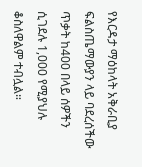የእርዳታ ማዕከላት አቅራቢያ ፍልስጤማውያን ላይ ባደረሰችው ጥቃት ከ400 በላይ ሰዎችን ሲገደሉ 1,000 የሚያህሉ ቆስለዋልም ተብሏል።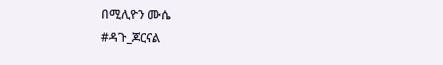በሚሊዮን ሙሴ
#ዳጉ_ጆርናል